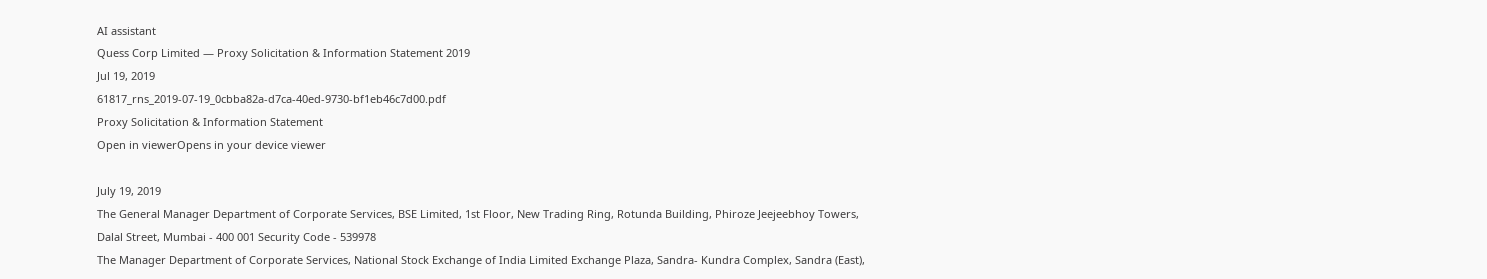AI assistant
Quess Corp Limited — Proxy Solicitation & Information Statement 2019
Jul 19, 2019
61817_rns_2019-07-19_0cbba82a-d7ca-40ed-9730-bf1eb46c7d00.pdf
Proxy Solicitation & Information Statement
Open in viewerOpens in your device viewer

July 19, 2019
The General Manager Department of Corporate Services, BSE Limited, 1st Floor, New Trading Ring, Rotunda Building, Phiroze Jeejeebhoy Towers, Dalal Street, Mumbai - 400 001 Security Code - 539978
The Manager Department of Corporate Services, National Stock Exchange of India Limited Exchange Plaza, Sandra- Kundra Complex, Sandra (East),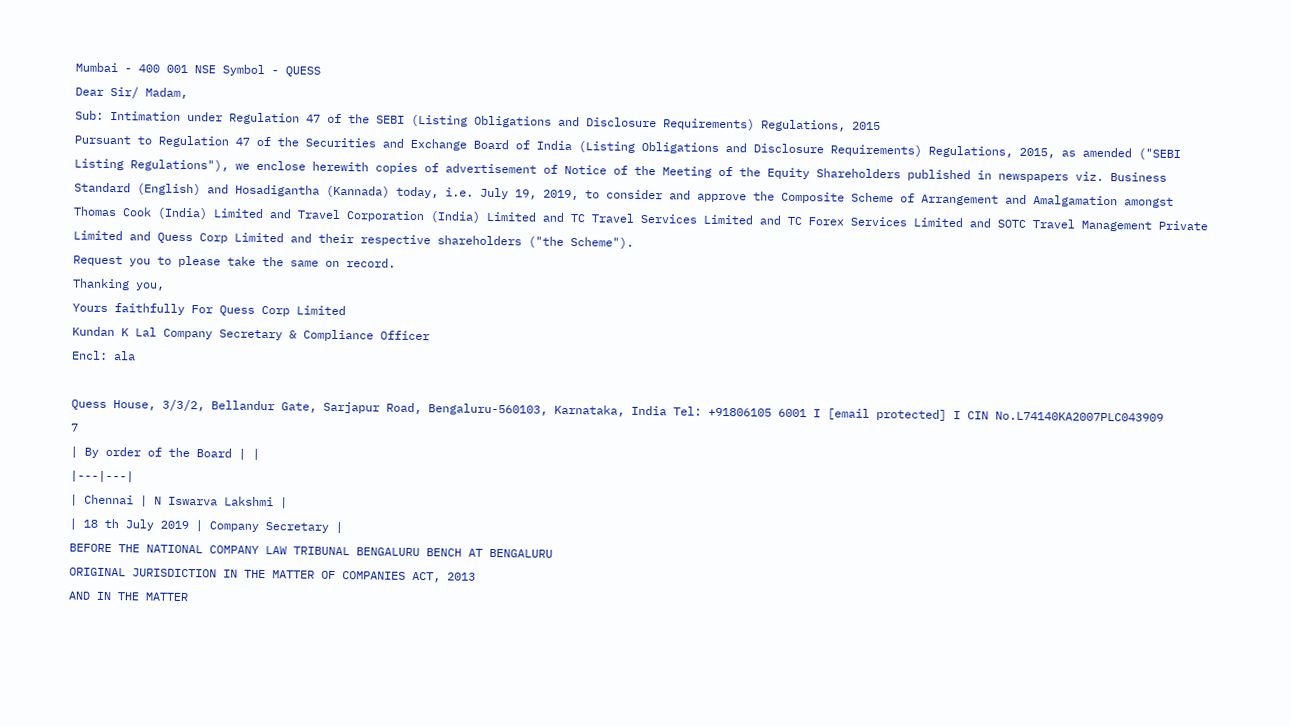Mumbai - 400 001 NSE Symbol - QUESS
Dear Sir/ Madam,
Sub: Intimation under Regulation 47 of the SEBI (Listing Obligations and Disclosure Requirements) Regulations, 2015
Pursuant to Regulation 47 of the Securities and Exchange Board of India (Listing Obligations and Disclosure Requirements) Regulations, 2015, as amended ("SEBI Listing Regulations"), we enclose herewith copies of advertisement of Notice of the Meeting of the Equity Shareholders published in newspapers viz. Business Standard (English) and Hosadigantha (Kannada) today, i.e. July 19, 2019, to consider and approve the Composite Scheme of Arrangement and Amalgamation amongst Thomas Cook (India) Limited and Travel Corporation (India) Limited and TC Travel Services Limited and TC Forex Services Limited and SOTC Travel Management Private Limited and Quess Corp Limited and their respective shareholders ("the Scheme").
Request you to please take the same on record.
Thanking you,
Yours faithfully For Quess Corp Limited
Kundan K Lal Company Secretary & Compliance Officer
Encl: ala

Quess House, 3/3/2, Bellandur Gate, Sarjapur Road, Bengaluru-560103, Karnataka, India Tel: +91806105 6001 I [email protected] I CIN No.L74140KA2007PLC043909
7
| By order of the Board | |
|---|---|
| Chennai | N Iswarva Lakshmi |
| 18 th July 2019 | Company Secretary |
BEFORE THE NATIONAL COMPANY LAW TRIBUNAL BENGALURU BENCH AT BENGALURU
ORIGINAL JURISDICTION IN THE MATTER OF COMPANIES ACT, 2013
AND IN THE MATTER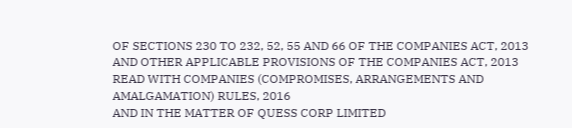OF SECTIONS 230 TO 232, 52, 55 AND 66 OF THE COMPANIES ACT, 2013 AND OTHER APPLICABLE PROVISIONS OF THE COMPANIES ACT, 2013 READ WITH COMPANIES (COMPROMISES, ARRANGEMENTS AND AMALGAMATION) RULES, 2016
AND IN THE MATTER OF QUESS CORP LIMITED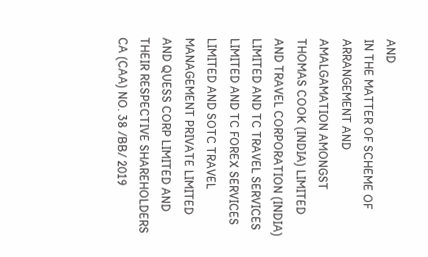AND
IN THE MATTER OF SCHEME OF ARRANGEMENT AND AMALGAMATION AMONGST THOMAS COOK (INDIA) LIMITED AND TRAVEL CORPORATION (INDIA) LIMITED AND TC TRAVEL SERVICES LIMITED AND TC FOREX SERVICES LIMITED AND SOTC TRAVEL MANAGEMENT PRIVATE LIMITED AND QUESS CORP LIMITED AND THEIR RESPECTIVE SHAREHOLDERS
CA (CAA) NO. 38 /BB/ 2019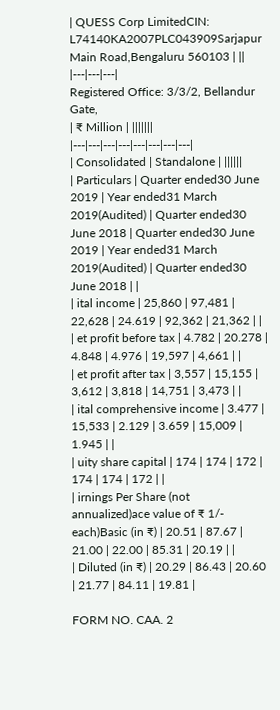| QUESS Corp LimitedCIN: L74140KA2007PLC043909Sarjapur Main Road,Bengaluru 560103 | ||
|---|---|---|
Registered Office: 3/3/2, Bellandur Gate,
| ₹ Million | |||||||
|---|---|---|---|---|---|---|---|
| Consolidated | Standalone | ||||||
| Particulars | Quarter ended30 June 2019 | Year ended31 March 2019(Audited) | Quarter ended30 June 2018 | Quarter ended30 June 2019 | Year ended31 March 2019(Audited) | Quarter ended30 June 2018 | |
| ital income | 25,860 | 97,481 | 22,628 | 24.619 | 92,362 | 21,362 | |
| et profit before tax | 4.782 | 20.278 | 4.848 | 4.976 | 19,597 | 4,661 | |
| et profit after tax | 3,557 | 15,155 | 3,612 | 3,818 | 14,751 | 3,473 | |
| ital comprehensive income | 3.477 | 15,533 | 2.129 | 3.659 | 15,009 | 1.945 | |
| uity share capital | 174 | 174 | 172 | 174 | 174 | 172 | |
| irnings Per Share (not annualized)ace value of ₹ 1/- each)Basic (in ₹) | 20.51 | 87.67 | 21.00 | 22.00 | 85.31 | 20.19 | |
| Diluted (in ₹) | 20.29 | 86.43 | 20.60 | 21.77 | 84.11 | 19.81 |

FORM NO. CAA. 2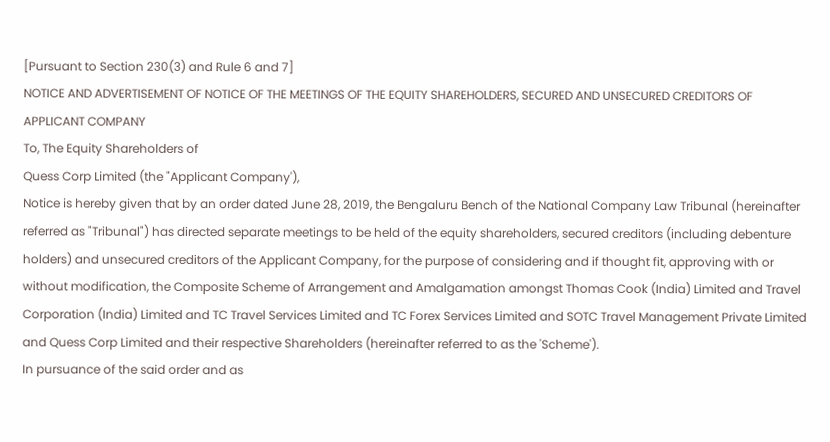[Pursuant to Section 230(3) and Rule 6 and 7]
NOTICE AND ADVERTISEMENT OF NOTICE OF THE MEETINGS OF THE EQUITY SHAREHOLDERS, SECURED AND UNSECURED CREDITORS OF APPLICANT COMPANY
To, The Equity Shareholders of
Quess Corp Limited (the "Applicant Company'),
Notice is hereby given that by an order dated June 28, 2019, the Bengaluru Bench of the National Company Law Tribunal (hereinafter referred as "Tribunal") has directed separate meetings to be held of the equity shareholders, secured creditors (including debenture holders) and unsecured creditors of the Applicant Company, for the purpose of considering and if thought fit, approving with or without modification, the Composite Scheme of Arrangement and Amalgamation amongst Thomas Cook (India) Limited and Travel Corporation (India) Limited and TC Travel Services Limited and TC Forex Services Limited and SOTC Travel Management Private Limited and Quess Corp Limited and their respective Shareholders (hereinafter referred to as the 'Scheme').
In pursuance of the said order and as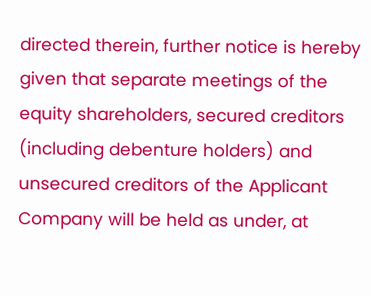directed therein, further notice is hereby given that separate meetings of the equity shareholders, secured creditors (including debenture holders) and unsecured creditors of the Applicant Company will be held as under, at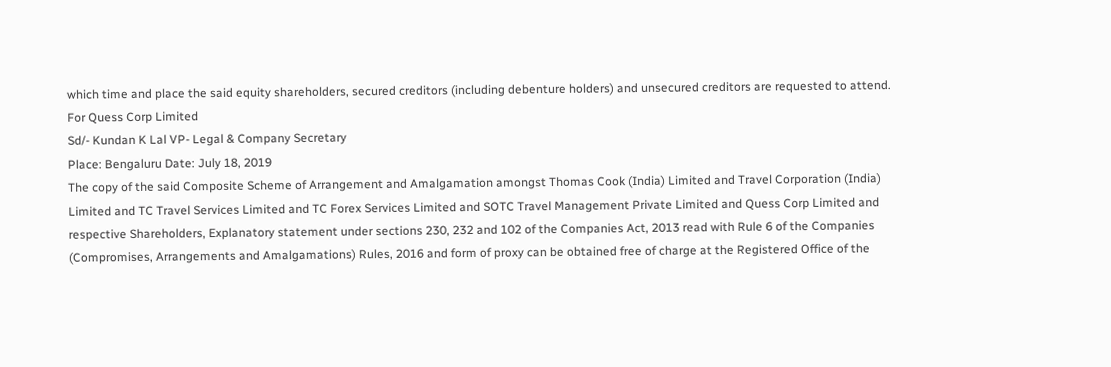which time and place the said equity shareholders, secured creditors (including debenture holders) and unsecured creditors are requested to attend.
For Quess Corp Limited
Sd/- Kundan K Lal VP- Legal & Company Secretary
Place: Bengaluru Date: July 18, 2019
The copy of the said Composite Scheme of Arrangement and Amalgamation amongst Thomas Cook (India) Limited and Travel Corporation (India) Limited and TC Travel Services Limited and TC Forex Services Limited and SOTC Travel Management Private Limited and Quess Corp Limited and respective Shareholders, Explanatory statement under sections 230, 232 and 102 of the Companies Act, 2013 read with Rule 6 of the Companies (Compromises, Arrangements and Amalgamations) Rules, 2016 and form of proxy can be obtained free of charge at the Registered Office of the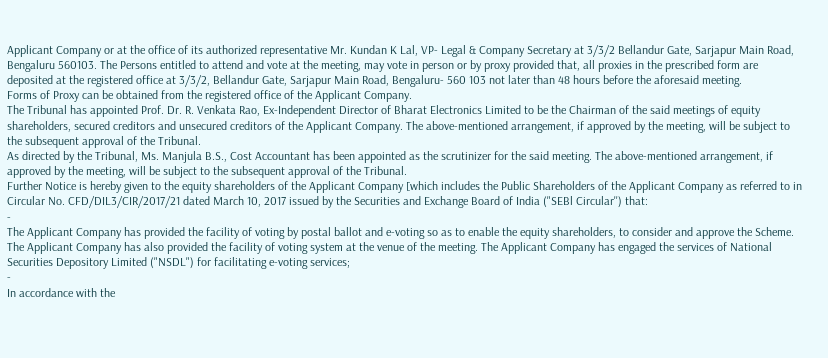Applicant Company or at the office of its authorized representative Mr. Kundan K Lal, VP- Legal & Company Secretary at 3/3/2 Bellandur Gate, Sarjapur Main Road, Bengaluru 560103. The Persons entitled to attend and vote at the meeting, may vote in person or by proxy provided that, all proxies in the prescribed form are deposited at the registered office at 3/3/2, Bellandur Gate, Sarjapur Main Road, Bengaluru- 560 103 not later than 48 hours before the aforesaid meeting.
Forms of Proxy can be obtained from the registered office of the Applicant Company.
The Tribunal has appointed Prof. Dr. R. Venkata Rao, Ex-Independent Director of Bharat Electronics Limited to be the Chairman of the said meetings of equity shareholders, secured creditors and unsecured creditors of the Applicant Company. The above-mentioned arrangement, if approved by the meeting, will be subject to the subsequent approval of the Tribunal.
As directed by the Tribunal, Ms. Manjula B.S., Cost Accountant has been appointed as the scrutinizer for the said meeting. The above-mentioned arrangement, if approved by the meeting, will be subject to the subsequent approval of the Tribunal.
Further Notice is hereby given to the equity shareholders of the Applicant Company [which includes the Public Shareholders of the Applicant Company as referred to in Circular No. CFD/DIL3/CIR/2017/21 dated March 10, 2017 issued by the Securities and Exchange Board of India ("SEBl Circular'') that:
-
The Applicant Company has provided the facility of voting by postal ballot and e-voting so as to enable the equity shareholders, to consider and approve the Scheme. The Applicant Company has also provided the facility of voting system at the venue of the meeting. The Applicant Company has engaged the services of National Securities Depository Limited ("NSDL") for facilitating e-voting services;
-
In accordance with the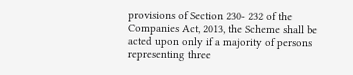provisions of Section 230- 232 of the Companies Act, 2013, the Scheme shall be acted upon only if a majority of persons representing three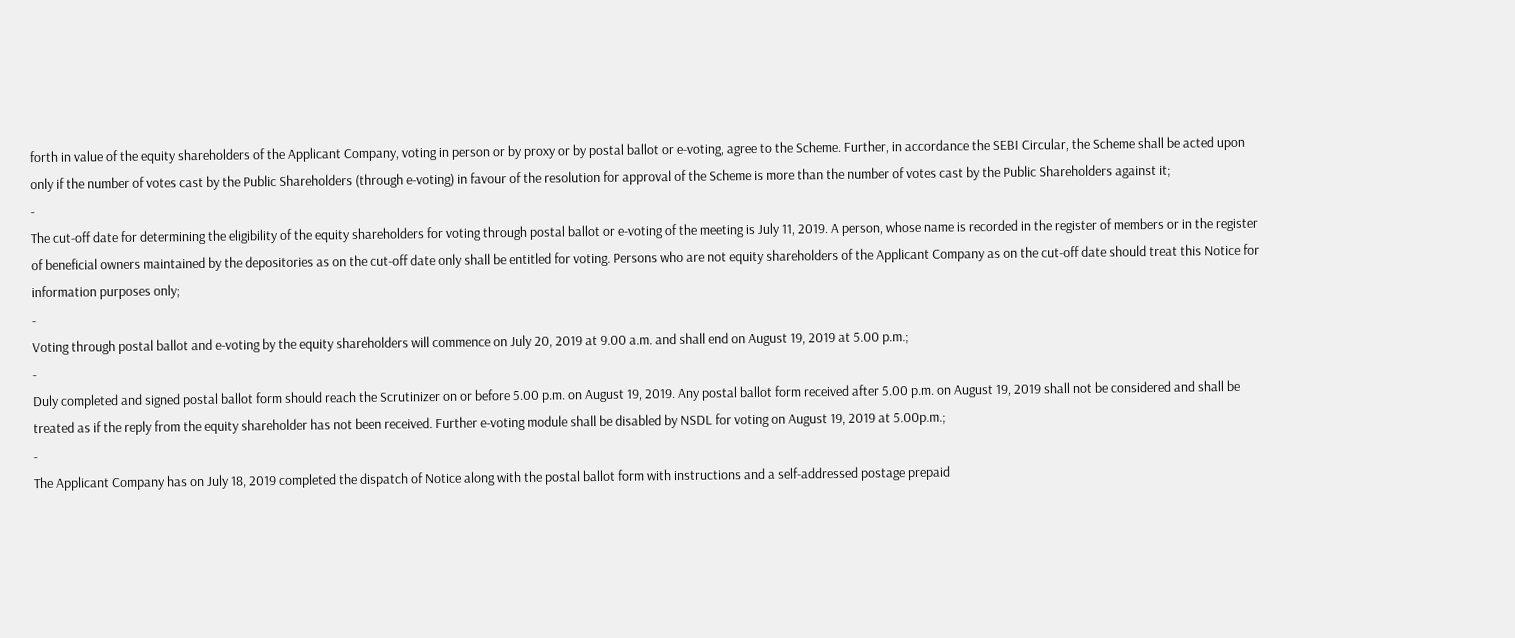forth in value of the equity shareholders of the Applicant Company, voting in person or by proxy or by postal ballot or e-voting, agree to the Scheme. Further, in accordance the SEBI Circular, the Scheme shall be acted upon only if the number of votes cast by the Public Shareholders (through e-voting) in favour of the resolution for approval of the Scheme is more than the number of votes cast by the Public Shareholders against it;
-
The cut-off date for determining the eligibility of the equity shareholders for voting through postal ballot or e-voting of the meeting is July 11, 2019. A person, whose name is recorded in the register of members or in the register of beneficial owners maintained by the depositories as on the cut-off date only shall be entitled for voting. Persons who are not equity shareholders of the Applicant Company as on the cut-off date should treat this Notice for information purposes only;
-
Voting through postal ballot and e-voting by the equity shareholders will commence on July 20, 2019 at 9.00 a.m. and shall end on August 19, 2019 at 5.00 p.m.;
-
Duly completed and signed postal ballot form should reach the Scrutinizer on or before 5.00 p.m. on August 19, 2019. Any postal ballot form received after 5.00 p.m. on August 19, 2019 shall not be considered and shall be treated as if the reply from the equity shareholder has not been received. Further e-voting module shall be disabled by NSDL for voting on August 19, 2019 at 5.00p.m.;
-
The Applicant Company has on July 18, 2019 completed the dispatch of Notice along with the postal ballot form with instructions and a self-addressed postage prepaid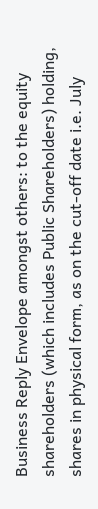Business Reply Envelope amongst others: to the equity shareholders (which includes Public Shareholders) holding, shares in physical form, as on the cut-off date i.e. July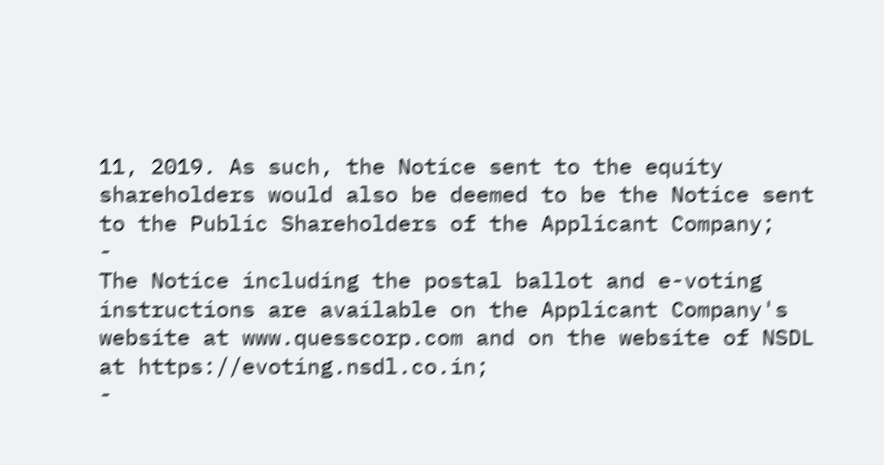11, 2019. As such, the Notice sent to the equity shareholders would also be deemed to be the Notice sent to the Public Shareholders of the Applicant Company;
-
The Notice including the postal ballot and e-voting instructions are available on the Applicant Company's website at www.quesscorp.com and on the website of NSDL at https://evoting.nsdl.co.in;
-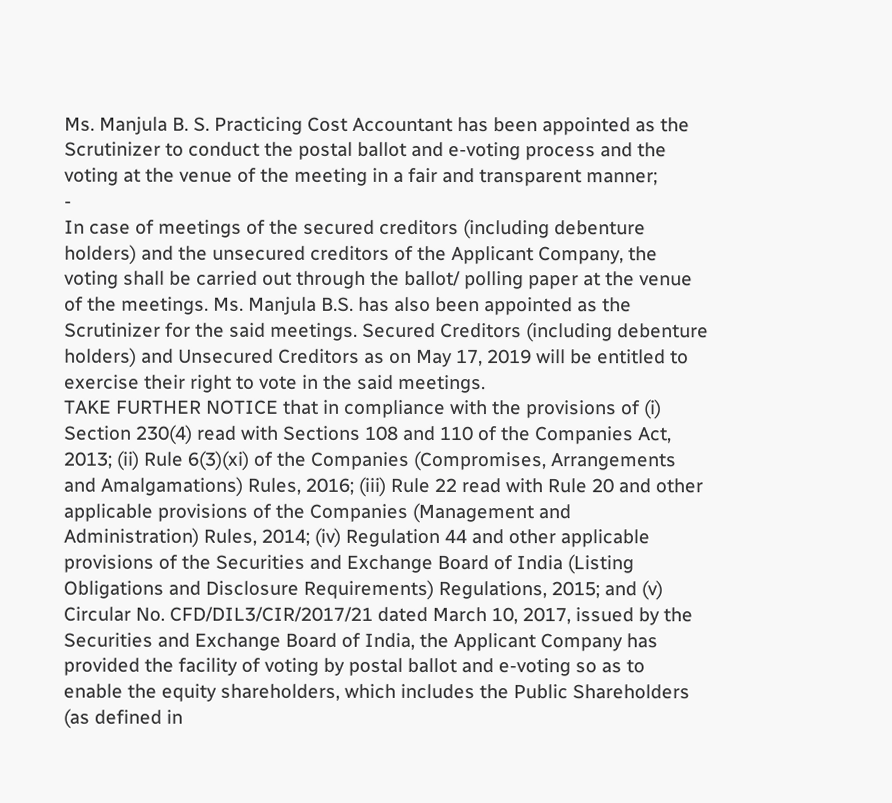Ms. Manjula B. S. Practicing Cost Accountant has been appointed as the Scrutinizer to conduct the postal ballot and e-voting process and the voting at the venue of the meeting in a fair and transparent manner;
-
In case of meetings of the secured creditors (including debenture holders) and the unsecured creditors of the Applicant Company, the voting shall be carried out through the ballot/ polling paper at the venue of the meetings. Ms. Manjula B.S. has also been appointed as the Scrutinizer for the said meetings. Secured Creditors (including debenture holders) and Unsecured Creditors as on May 17, 2019 will be entitled to exercise their right to vote in the said meetings.
TAKE FURTHER NOTICE that in compliance with the provisions of (i) Section 230(4) read with Sections 108 and 110 of the Companies Act, 2013; (ii) Rule 6(3)(xi) of the Companies (Compromises, Arrangements and Amalgamations) Rules, 2016; (iii) Rule 22 read with Rule 20 and other applicable provisions of the Companies (Management and Administration) Rules, 2014; (iv) Regulation 44 and other applicable provisions of the Securities and Exchange Board of India (Listing Obligations and Disclosure Requirements) Regulations, 2015; and (v) Circular No. CFD/DIL3/CIR/2017/21 dated March 10, 2017, issued by the Securities and Exchange Board of India, the Applicant Company has provided the facility of voting by postal ballot and e-voting so as to enable the equity shareholders, which includes the Public Shareholders (as defined in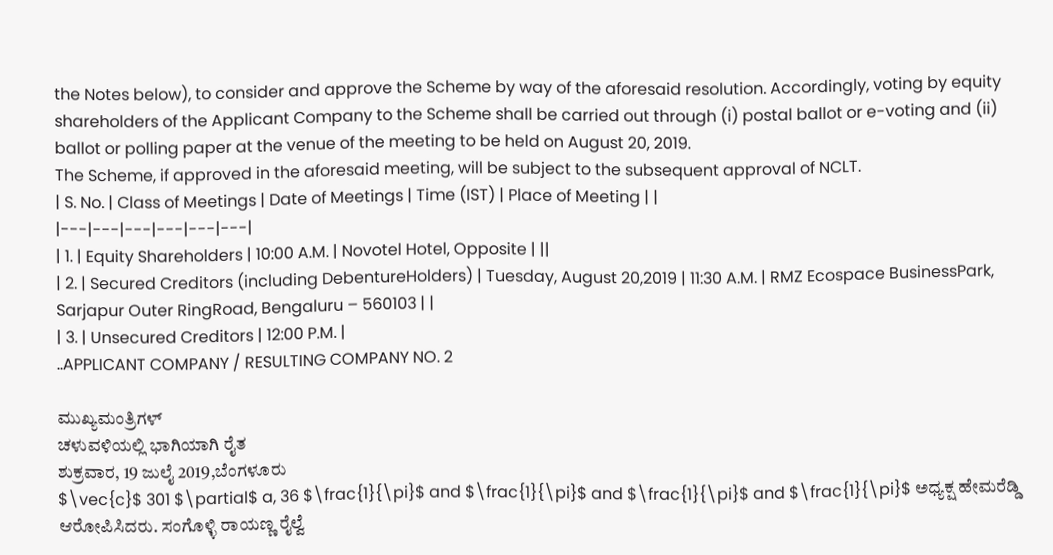the Notes below), to consider and approve the Scheme by way of the aforesaid resolution. Accordingly, voting by equity shareholders of the Applicant Company to the Scheme shall be carried out through (i) postal ballot or e-voting and (ii) ballot or polling paper at the venue of the meeting to be held on August 20, 2019.
The Scheme, if approved in the aforesaid meeting, will be subject to the subsequent approval of NCLT.
| S. No. | Class of Meetings | Date of Meetings | Time (IST) | Place of Meeting | |
|---|---|---|---|---|---|
| 1. | Equity Shareholders | 10:00 A.M. | Novotel Hotel, Opposite | ||
| 2. | Secured Creditors (including DebentureHolders) | Tuesday, August 20,2019 | 11:30 A.M. | RMZ Ecospace BusinessPark, Sarjapur Outer RingRoad, Bengaluru – 560103 | |
| 3. | Unsecured Creditors | 12:00 P.M. |
..APPLICANT COMPANY / RESULTING COMPANY NO. 2

ಮುಖ್ಯಮಂತ್ರಿಗಳ್
ಚಳುವಳಿಯಲ್ಲಿ ಭಾಗಿಯಾಗಿ ರೈತ
ಶುಕ್ರವಾರ, 19 ಜುಲೈ 2019,ಬೆಂಗಳೂರು
$\vec{c}$ 301 $\partial$ a, 36 $\frac{1}{\pi}$ and $\frac{1}{\pi}$ and $\frac{1}{\pi}$ and $\frac{1}{\pi}$ ಅಧ್ಯಕ್ಷ ಹೇಮರೆಡ್ಡಿ ಆರೋಪಿಸಿದರು. ಸಂಗೊಳ್ಳಿ ರಾಯಣ್ಣ ರೈಲ್ವೆ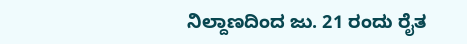ನಿಲ್ದಾಣದಿಂದ ಜು. 21 ರಂದು ರೈತ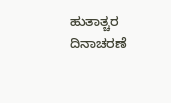ಹುತಾತ್ಚರ ದಿನಾಚರಣೆ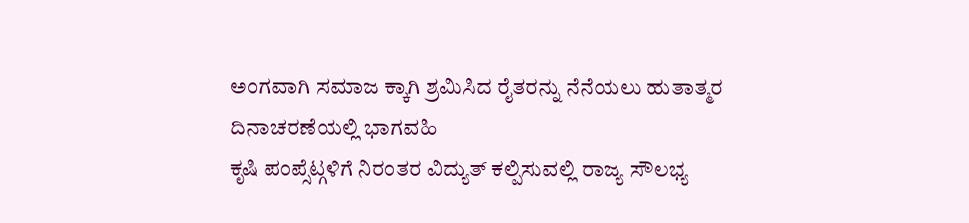ಅಂಗವಾಗಿ ಸಮಾಜ ಕ್ಕಾಗಿ ಶ್ರಮಿಸಿದ ರೈತರನ್ನು ನೆನೆಯಲು ಹುತಾತ್ಮರ ದಿನಾಚರಣೆಯಲ್ಲಿ ಭಾಗವಹಿ
ಕೃಷಿ ಪಂಪ್ಸೆಟ್ಗಳಿಗೆ ನಿರಂತರ ವಿದ್ಯುತ್ ಕಲ್ಪಿಸುವಲ್ಲಿ ರಾಜ್ಯ ಸೌಲಭ್ಯ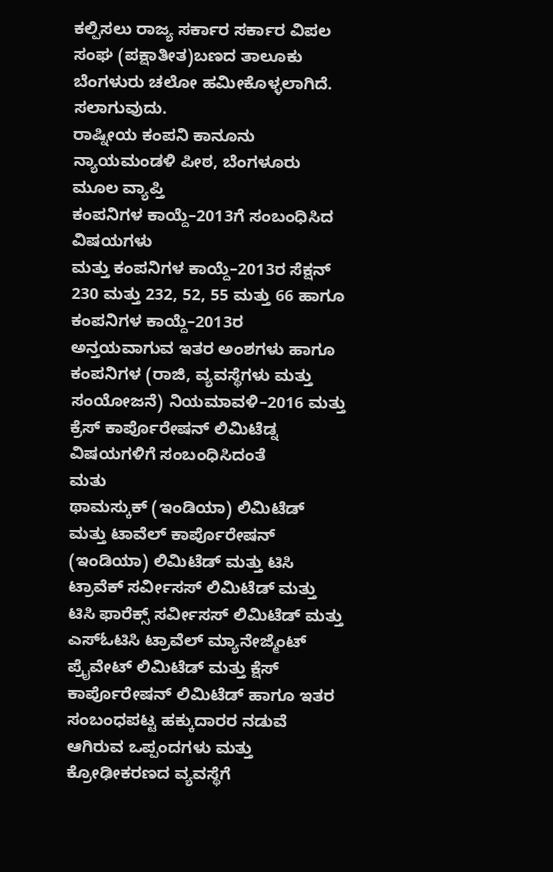ಕಲ್ಪಿಸಲು ರಾಜ್ಯ ಸರ್ಕಾರ ಸರ್ಕಾರ ವಿಪಲ ಸಂಘ (ಪಕ್ಷಾತೀತ)ಬಣದ ತಾಲೂಕು
ಬೆಂಗಳುರು ಚಲೋ ಹಮೀಕೊಳ್ಳಲಾಗಿದೆ. ಸಲಾಗುವುದು.
ರಾಷ್ನೀಯ ಕಂಪನಿ ಕಾನೂನು ನ್ಯಾಯಮಂಡಳಿ ಪೀಠ, ಬೆಂಗಳೂರು ಮೂಲ ವ್ಯಾಪ್ತಿ
ಕಂಪನಿಗಳ ಕಾಯ್ದೆ–2013ಗೆ ಸಂಬಂಧಿಸಿದ ವಿಷಯಗಳು
ಮತ್ತು ಕಂಪನಿಗಳ ಕಾಯ್ದೆ–2013ರ ಸೆಕ್ಷನ್ 230 ಮತ್ತು 232, 52, 55 ಮತ್ತು 66 ಹಾಗೂ ಕಂಪನಿಗಳ ಕಾಯ್ದೆ–2013ರ ಅನ್ತಯವಾಗುವ ಇತರ ಅಂಶಗಳು ಹಾಗೂ ಕಂಪನಿಗಳ (ರಾಜಿ, ವ್ಯವಸ್ಥೆಗಳು ಮತ್ತು ಸಂಯೋಜನೆ) ನಿಯಮಾವಳಿ–2016 ಮತ್ತು ಕ್ರೆಸ್ ಕಾರ್ಪೊರೇಷನ್ ಲಿಮಿಟೆಡ್ನ ವಿಷಯಗಳಿಗೆ ಸಂಬಂಧಿಸಿದಂತೆ
ಮತು
ಥಾಮಸ್ಕುಕ್ (ಇಂಡಿಯಾ) ಲಿಮಿಟೆಡ್ ಮತ್ತು ಟಾವೆಲ್ ಕಾರ್ಪೊರೇಷನ್ (ಇಂಡಿಯಾ) ಲಿಮಿಟೆಡ್ ಮತ್ತು ಟಿಸಿ ಟ್ರಾವೆಕ್ ಸರ್ವೀಸಸ್ ಲಿಮಿಟೆಡ್ ಮತ್ತು ಟಿಸಿ ಫಾರೆಕ್ಸ್ ಸರ್ವೀಸಸ್ ಲಿಮಿಟೆಡ್ ಮತ್ತು ಎಸ್ಓಟಿಸಿ ಟ್ರಾವೆಲ್ ಮ್ಯಾನೇಜ್ಮೆಂಟ್ ಪ್ರೈವೇಟ್ ಲಿಮಿಟೆಡ್ ಮತ್ತು ಕ್ಷೆಸ್ ಕಾರ್ಪೊರೇಷನ್ ಲಿಮಿಟೆಡ್ ಹಾಗೂ ಇತರ ಸಂಬಂಧಪಟ್ಟ ಹಕ್ಕುದಾರರ ನಡುವೆ ಆಗಿರುವ ಒಪ್ಪಂದಗಳು ಮತ್ತು ಕ್ರೋಢೀಕರಣದ ವ್ಯವಸ್ಥೆಗೆ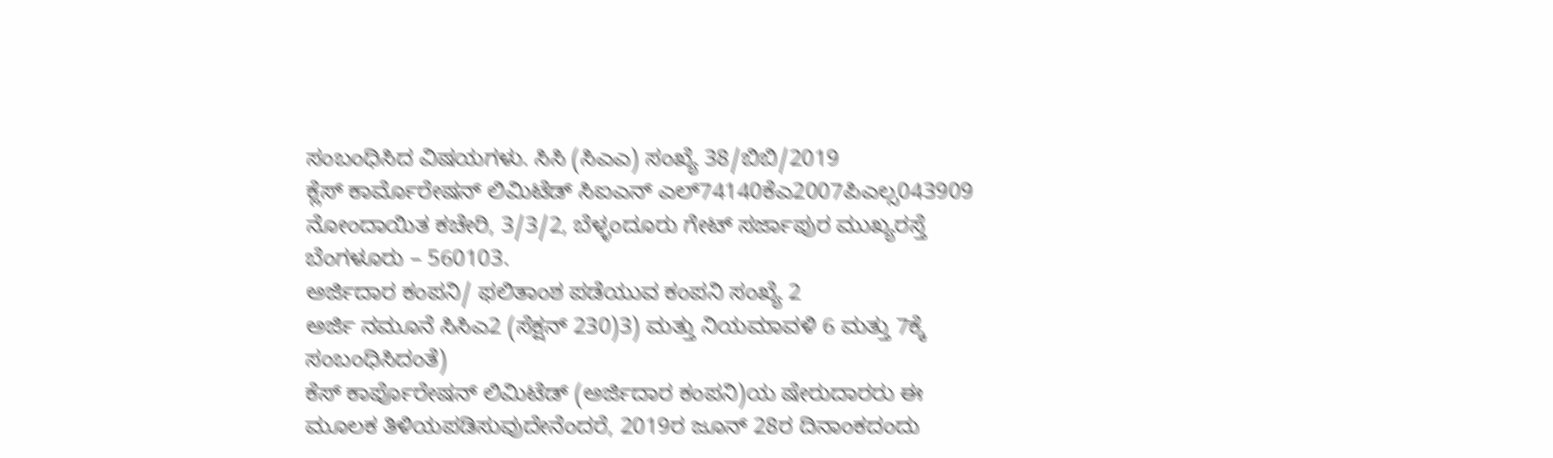ಸಂಬಂಧಿಸಿದ ವಿಷಯಗಳು. ಸಿಸಿ (ಸಿಎಎ) ಸಂಖ್ಯೆ 38/ಬಿಬಿ/2019
ಕ್ಲೆಸ್ ಕಾರ್ಮೊರೇಷನ್ ಲಿಮಿಟೆಡ್ ಸಿಐಎನ್ ಎಲ್74140ಕೆಎ2007ಪಿಎಲ್ಸ043909 ನೋಂದಾಯಿತ ಕಚೇರಿ, 3/3/2, ಬೆಳ್ಳಂದೂರು ಗೇಟ್ ಸರ್ಜಾಪುರ ಮುಖ್ಯರಸ್ತೆ ಬೆಂಗಳೂರು – 560103.
ಅರ್ಜಿದಾರ ಕಂಪನಿ/ ಫಲಿತಾಂಶ ಪಡೆಯುವ ಕಂಪನಿ ಸಂಖ್ಯೆ 2
ಅರ್ಜಿ ನಮೂನೆ ಸಿಸಿಎ2 (ಸೆಕ್ಷನ್ 230)3) ಮತ್ತು ನಿಯಮಾವಳಿ 6 ಮತ್ತು 7ಕ್ಕೆ ಸಂಬಂಧಿಸಿದಂತೆ)
ಕೆಸ್ ಕಾರ್ಪೊರೇಷನ್ ಲಿಮಿಟೆಡ್ (ಅರ್ಜಿದಾರ ಕಂಪನಿ)ಯ ಷೇರುದಾರರು ಈ ಮೂಲಕ ತಿಳಿಯಪಡಿಸುವುದೇನೆಂದರೆ, 2019ರ ಜೂನ್ 28ರ ದಿನಾಂಕದಂದು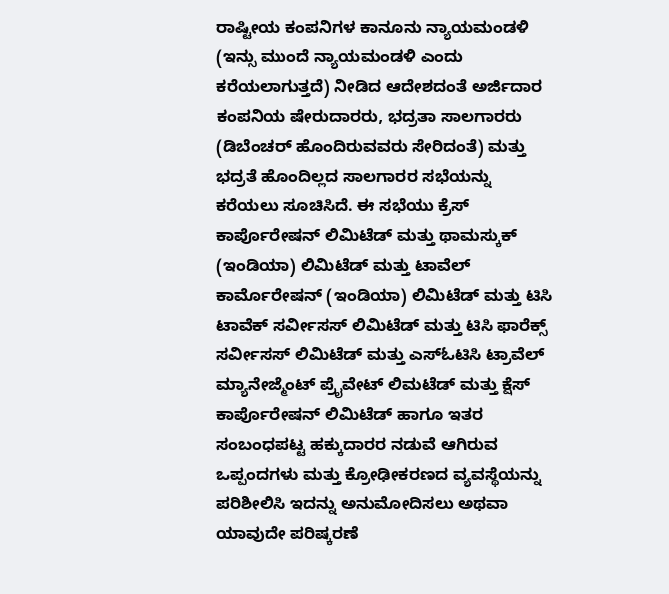ರಾಷ್ಟೀಯ ಕಂಪನಿಗಳ ಕಾನೂನು ನ್ಯಾಯಮಂಡಳಿ (ಇನ್ಸು ಮುಂದೆ ನ್ಯಾಯಮಂಡಳಿ ಎಂದು ಕರೆಯಲಾಗುತ್ತದೆ) ನೀಡಿದ ಆದೇಶದಂತೆ ಅರ್ಜಿದಾರ ಕಂಪನಿಯ ಷೇರುದಾರರು, ಭದ್ರತಾ ಸಾಲಗಾರರು (ಡಿಬೆಂಚರ್ ಹೊಂದಿರುವವರು ಸೇರಿದಂತೆ) ಮತ್ತು ಭದ್ರತೆ ಹೊಂದಿಲ್ಲದ ಸಾಲಗಾರರ ಸಭೆಯನ್ನು ಕರೆಯಲು ಸೂಚಿಸಿದೆ. ಈ ಸಭೆಯು ಕ್ರೆಸ್ ಕಾರ್ಪೊರೇಷನ್ ಲಿಮಿಟೆಡ್ ಮತ್ತು ಥಾಮಸ್ಕುಕ್ (ಇಂಡಿಯಾ) ಲಿಮಿಟೆಡ್ ಮತ್ತು ಟಾವೆಲ್ ಕಾರ್ಮೊರೇಷನ್ (ಇಂಡಿಯಾ) ಲಿಮಿಟೆಡ್ ಮತ್ತು ಟಿಸಿ ಟಾವೆಕ್ ಸರ್ವೀಸಸ್ ಲಿಮಿಟೆಡ್ ಮತ್ತು ಟಿಸಿ ಫಾರೆಕ್ಸ್ ಸರ್ವೀಸಸ್ ಲಿಮಿಟೆಡ್ ಮತ್ತು ಎಸ್ಓಟಿಸಿ ಟ್ರಾವೆಲ್ ಮ್ಯಾನೇಜ್ಮೆಂಟ್ ಪ್ರೈವೇಟ್ ಲಿಮಟೆಡ್ ಮತ್ತು ಕ್ಷೆಸ್ ಕಾರ್ಪೊರೇಷನ್ ಲಿಮಿಟೆಡ್ ಹಾಗೂ ಇತರ ಸಂಬಂಧಪಟ್ಟ ಹಕ್ಕುದಾರರ ನಡುವೆ ಆಗಿರುವ ಒಪ್ಪಂದಗಳು ಮತ್ತು ಕ್ರೋಢೀಕರಣದ ವ್ಯವಸ್ಥೆಯನ್ನು ಪರಿಶೀಲಿಸಿ ಇದನ್ನು ಅನುಮೋದಿಸಲು ಅಥವಾ ಯಾವುದೇ ಪರಿಷ್ಕರಣೆ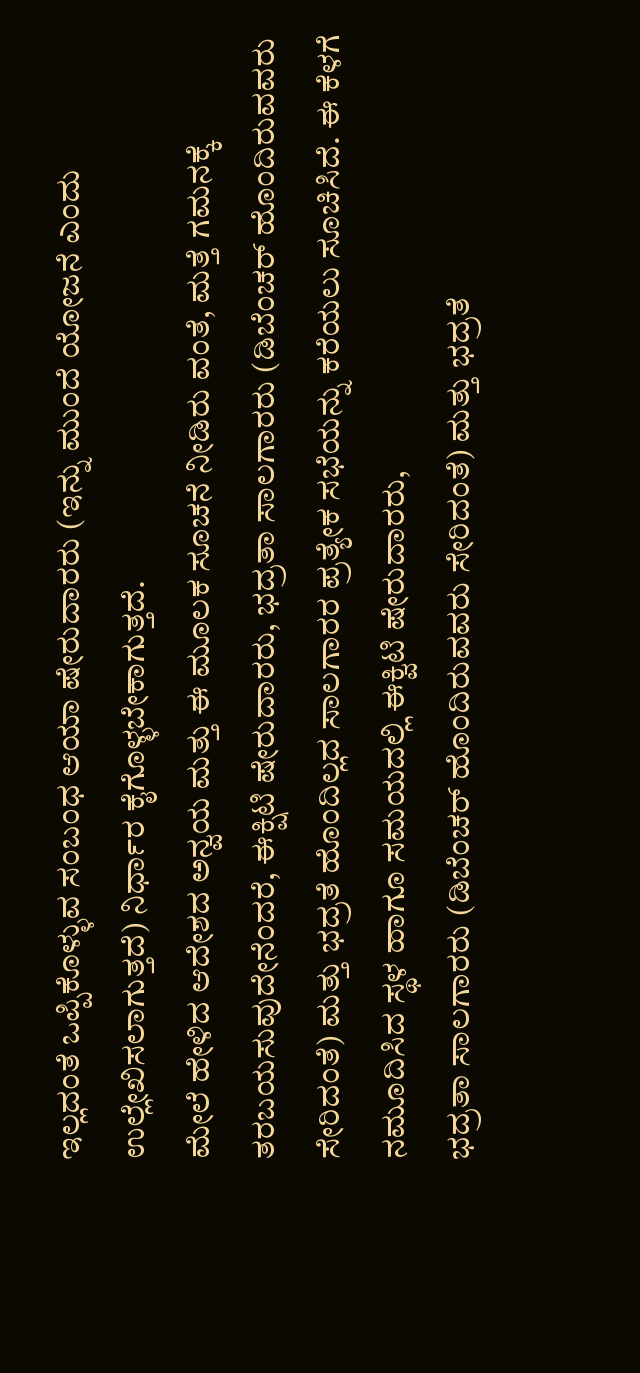ಇಲ್ಲದಂತೆ ಒಪ್ಪಿಕೊಳ್ಳುವ ಸಂಬಂಧ ಆಯಾ ಷೇರುದಾರರು (ಇನ್ನು ಮುಂದೆ ಯೋಜನೆ ಎಂದು ಉಲ್ಲೇಖಿಸಲಾಗುತ್ತದೆ) ನಿರ್ಧಾರ ಕೈಗೊಳ್ಳಬೇಕಾಗುತ್ತದೆ.
ಮೇಲೆ ಹೇಳಿದ ಆದೇಶದ ಅನ್ವಯ ಮತ್ತು ಈ ಮೂಲಕ ಸೂಚನೆ ನೀಡಿರು ವಂತೆ, ಮತ್ತೆ ಗಮನಕ್ಕೆ ತರಬಯಸುವುದೇನೆಂದರೆ, ಈಕ್ಷಿಟಿ ಷೇರುದಾರರು, ಭದ್ರತಾ ಸಾಲಗಾರರು (ಡಿಬೆಂಚರ್ ಹೊಂದಿರುವವರು ಸೇರಿದಂತೆ) ಮತ್ತು ಭದ್ರತೆ ಹೊಂದಿಲ್ಲದ ಸಾಲಗಾರರ ಪ್ರತ್ಯೇಕ ಸಭೆಯನ್ನು ಕರೆಯಲು ಸೂಚಿಸಿದೆ. ಈ ಕೆಳಗೆ ನಮೂದಿಸಿದ ಸ್ಥಳ ಹಾಗೂ ಸಮಯದಲ್ಲಿ ಈಕ್ವಿಟಿ ಷೇರುದಾರರು,
ಭದ್ರತಾ ಸಾಲಗಾರರು (ಡಿಬೆಂಚರ್ ಹೊಂದಿರುವವರು ಸೇರಿದಂತೆ) ಮತ್ತು ಭದ್ರತೆ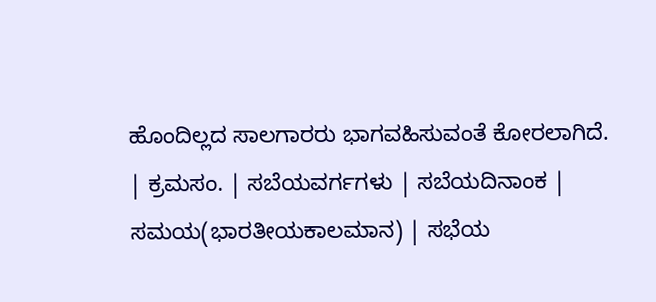ಹೊಂದಿಲ್ಲದ ಸಾಲಗಾರರು ಭಾಗವಹಿಸುವಂತೆ ಕೋರಲಾಗಿದೆ.
| ಕ್ರಮಸಂ. | ಸಬೆಯವರ್ಗಗಳು | ಸಬೆಯದಿನಾಂಕ | ಸಮಯ(ಭಾರತೀಯಕಾಲಮಾನ) | ಸಭೆಯ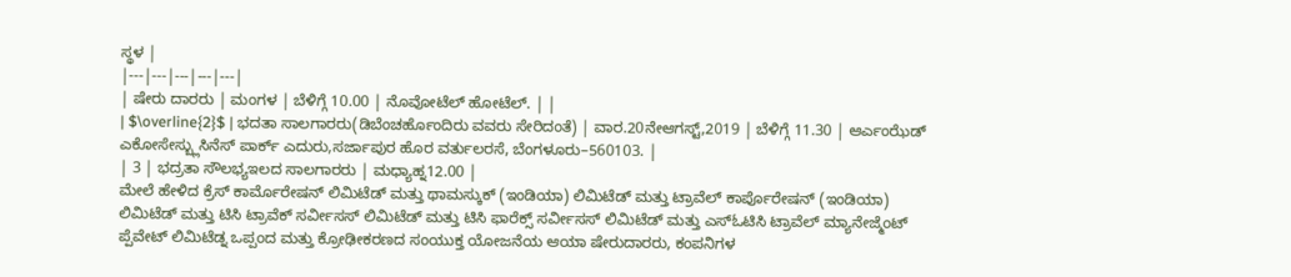ಸ್ಥಳ |
|---|---|---|---|---|
| ಷೇರು ದಾರರು | ಮಂಗಳ | ಬೆಳಿಗ್ಗೆ 10.00 | ನೊವೋಟೆಲ್ ಹೋಟೆಲ್. | |
| $\overline{2}$ | ಭದತಾ ಸಾಲಗಾರರು(ಡಿಬೆಂಚರ್ಹೊಂದಿರು ವವರು ಸೇರಿದಂತೆ) | ವಾರ.20ನೇಆಗಸ್ಟ್,2019 | ಬೆಳಿಗ್ಗೆ 11.30 | ಆರ್ಎಂಝೆಡ್ ಎಕೋಸೇಸ್ಬ್ಲುಸಿನೆಸ್ ಪಾರ್ಕ್ ಎದುರು,ಸರ್ಜಾಪುರ ಹೊರ ವರ್ತುಲರಸೆ, ಬೆಂಗಳೂರು–560103. |
| 3 | ಭದ್ರತಾ ಸೌಲಭ್ಯಇಲದ ಸಾಲಗಾರರು | ಮಧ್ಯಾಹ್ನ12.00 |
ಮೇಲೆ ಹೇಳಿದ ಕ್ರೆಸ್ ಕಾರ್ಮೊರೇಷನ್ ಲಿಮಿಟೆಡ್ ಮತ್ತು ಥಾಮಸ್ಕುಕ್ (ಇಂಡಿಯಾ) ಲಿಮಿಟೆಡ್ ಮತ್ತು ಟ್ರಾವೆಲ್ ಕಾರ್ಪೊರೇಷನ್ (ಇಂಡಿಯಾ) ಲಿಮಿಟೆಡ್ ಮತ್ತು ಟಿಸಿ ಟ್ರಾವೆಕ್ ಸರ್ವೀಸಸ್ ಲಿಮಿಟೆಡ್ ಮತ್ತು ಟಿಸಿ ಫಾರೆಕ್ಸ್ ಸರ್ವೀಸಸ್ ಲಿಮಿಟೆಡ್ ಮತ್ತು ಎಸ್ಓಟಿಸಿ ಟ್ರಾವೆಲ್ ಮ್ಯಾನೇಜ್ಮೆಂಟ್ ಪ್ಪೆವೇಟ್ ಲಿಮಿಟೆಡ್ನ ಒಪ್ಪಂದ ಮತ್ತು ಕ್ರೋಢೀಕರಣದ ಸಂಯುಕ್ತ ಯೋಜನೆಯ ಆಯಾ ಷೇರುದಾರರು, ಕಂಪನಿಗಳ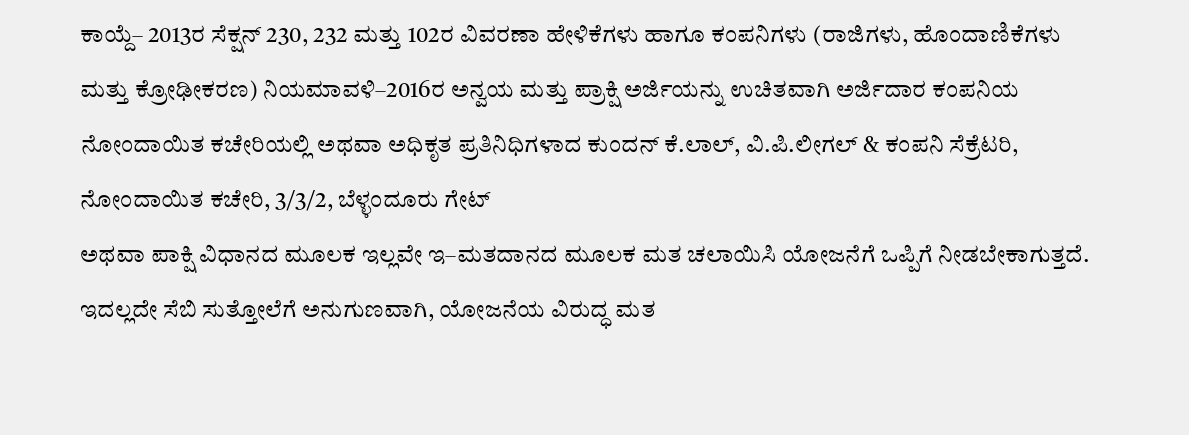ಕಾಯ್ದೆ– 2013ರ ಸೆಕ್ಷನ್ 230, 232 ಮತ್ತು 102ರ ವಿವರಣಾ ಹೇಳಿಕೆಗಳು ಹಾಗೂ ಕಂಪನಿಗಳು (ರಾಜಿಗಳು, ಹೊಂದಾಣಿಕೆಗಳು ಮತ್ತು ಕ್ರೋಢೀಕರಣ) ನಿಯಮಾವಳಿ–2016ರ ಅನ್ವಯ ಮತ್ತು ಪ್ರಾಕ್ಷಿ ಅರ್ಜಿಯನ್ನು ಉಚಿತವಾಗಿ ಅರ್ಜಿದಾರ ಕಂಪನಿಯ ನೋಂದಾಯಿತ ಕಚೇರಿಯಲ್ಲಿ ಅಥವಾ ಅಧಿಕೃತ ಪ್ರತಿನಿಧಿಗಳಾದ ಕುಂದನ್ ಕೆ.ಲಾಲ್, ವಿ.ಪಿ.ಲೀಗಲ್ & ಕಂಪನಿ ಸೆಕ್ರೆಟರಿ, ನೋಂದಾಯಿತ ಕಚೇರಿ, 3/3/2, ಬೆಳ್ಳಂದೂರು ಗೇಟ್
ಅಥವಾ ಪಾಕ್ಷಿ ವಿಧಾನದ ಮೂಲಕ ಇಲ್ಲವೇ ಇ–ಮತದಾನದ ಮೂಲಕ ಮತ ಚಲಾಯಿಸಿ ಯೋಜನೆಗೆ ಒಪ್ಪಿಗೆ ನೀಡಬೇಕಾಗುತ್ತದೆ. ಇದಲ್ಲದೇ ಸೆಬಿ ಸುತ್ತೋಲೆಗೆ ಅನುಗುಣವಾಗಿ, ಯೋಜನೆಯ ವಿರುದ್ಧ ಮತ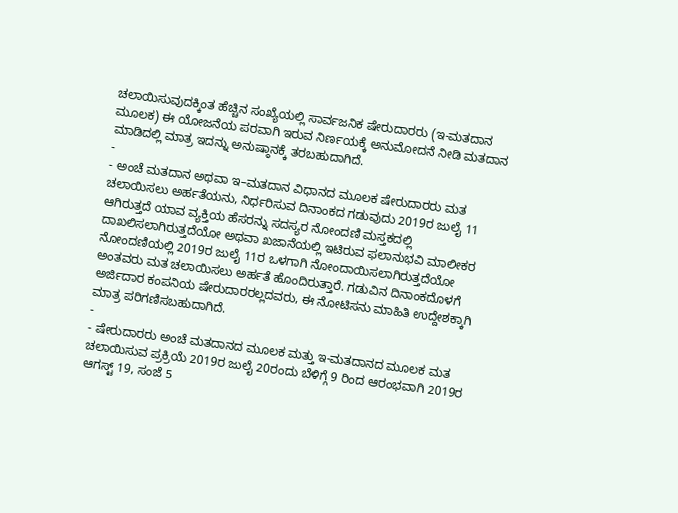ಚಲಾಯಿಸುವುದಕ್ಕಿಂತ ಹೆಚ್ಚಿನ ಸಂಖ್ಯೆಯಲ್ಲಿ ಸಾರ್ವಜನಿಕ ಷೇರುದಾರರು (ಇ-ಮತದಾನ ಮೂಲಕ) ಈ ಯೋಜನೆಯ ಪರವಾಗಿ ಇರುವ ನಿರ್ಣಯಕ್ಕೆ ಅನುಮೋದನೆ ನೀಡಿ ಮತದಾನ ಮಾಡಿದಲ್ಲಿ ಮಾತ್ರ ಇದನ್ನು ಅನುಷ್ಠಾನಕ್ಕೆ ತರಬಹುದಾಗಿದೆ.
-
- ಅಂಚೆ ಮತದಾನ ಅಥವಾ ಇ–ಮತದಾನ ವಿಧಾನದ ಮೂಲಕ ಷೇರುದಾರರು ಮತ ಚಲಾಯಿಸಲು ಅರ್ಹತೆಯನು, ನಿರ್ಧರಿಸುವ ದಿನಾಂಕದ ಗಡುವುದು 2019ರ ಜುಲೈ 11 ಆಗಿರುತ್ತದೆ ಯಾವ ವ್ಯಕ್ತಿಯ ಹೆಸರನ್ನು ಸದಸ್ಯರ ನೋಂದಣಿ ಮಸ್ತಕದಲ್ಲಿ ದಾಖಲಿಸಲಾಗಿರುತ್ತದೆಯೋ ಅಥವಾ ಖಜಾನೆಯಲ್ಲಿ ಇಟಿರುವ ಫಲಾನುಭವಿ ಮಾಲೀಕರ ನೋಂದಣಿಯಲ್ಲಿ 2019ರ ಜುಲೈ 11ರ ಒಳಗಾಗಿ ನೋಂದಾಯಿಸಲಾಗಿರುತ್ತದೆಯೋ ಅಂತವರು ಮತ ಚಲಾಯಿಸಲು ಅರ್ಹತೆ ಹೊಂದಿರುತ್ತಾರೆ. ಗಡುವಿನ ದಿನಾಂಕದೊಳಗೆ ಅರ್ಜಿದಾರ ಕಂಪನಿಯ ಷೇರುದಾರರಲ್ಲದವರು, ಈ ನೋಟಿಸನು ಮಾಹಿತಿ ಉದ್ದೇಶಕ್ಕಾಗಿ ಮಾತ್ರ ಪರಿಗಣಿಸಬಹುದಾಗಿದೆ.
-
- ಷೇರುದಾರರು ಅಂಚೆ ಮತದಾನದ ಮೂಲಕ ಮತ್ತು ಇ-ಮತದಾನದ ಮೂಲಕ ಮತ ಚಲಾಯಿಸುವ ಪ್ರಕ್ರಿಯೆ 2019ರ ಜುಲೈ 20ರಂದು ಬೆಳಿಗ್ಗೆ 9 ರಿಂದ ಆರಂಭವಾಗಿ 2019ರ ಆಗಸ್ಟ್ 19, ಸಂಜೆ 5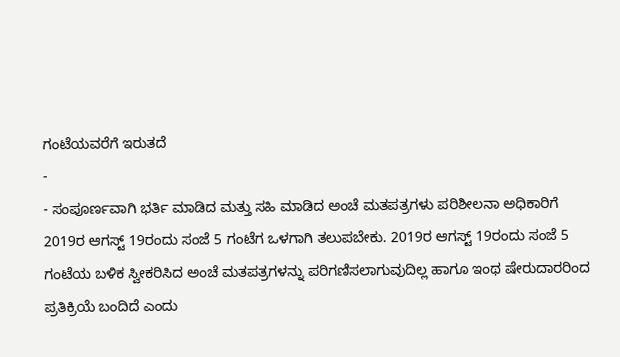ಗಂಟೆಯವರೆಗೆ ಇರುತದೆ
-
- ಸಂಪೂರ್ಣವಾಗಿ ಭರ್ತಿ ಮಾಡಿದ ಮತ್ತು ಸಹಿ ಮಾಡಿದ ಅಂಚೆ ಮತಪತ್ರಗಳು ಪರಿಶೀಲನಾ ಅಧಿಕಾರಿಗೆ 2019ರ ಆಗಸ್ಟ್ 19ರಂದು ಸಂಜೆ 5 ಗಂಟೆಗ ಒಳಗಾಗಿ ತಲುಪಬೇಕು. 2019ರ ಆಗಸ್ಟ್ 19ರಂದು ಸಂಜೆ 5 ಗಂಟೆಯ ಬಳಿಕ ಸ್ವೀಕರಿಸಿದ ಅಂಚೆ ಮತಪತ್ರಗಳನ್ನು ಪರಿಗಣಿಸಲಾಗುವುದಿಲ್ಲ ಹಾಗೂ ಇಂಥ ಷೇರುದಾರರಿಂದ ಪ್ರತಿಕ್ರಿಯೆ ಬಂದಿದೆ ಎಂದು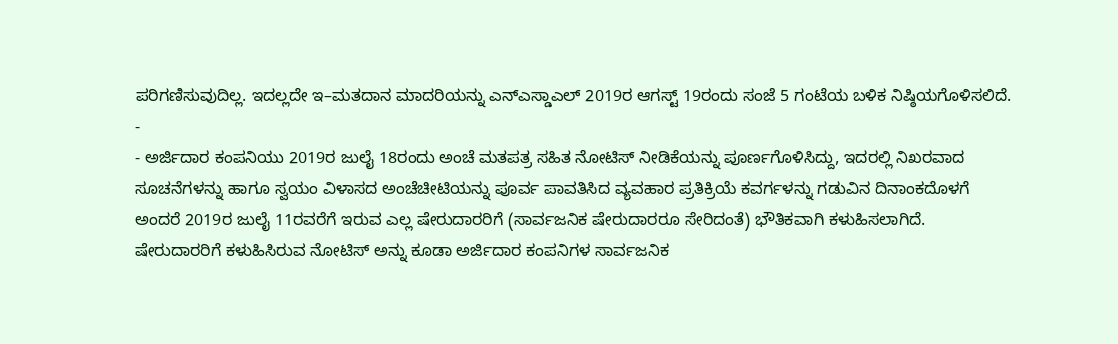ಪರಿಗಣಿಸುವುದಿಲ್ಲ. ಇದಲ್ಲದೇ ಇ–ಮತದಾನ ಮಾದರಿಯನ್ನು ಎನ್ಎಸ್ಡಾಎಲ್ 2019ರ ಆಗಸ್ಟ್ 19ರಂದು ಸಂಜೆ 5 ಗಂಟೆಯ ಬಳಿಕ ನಿಷ್ಠಿಯಗೊಳಿಸಲಿದೆ.
-
- ಅರ್ಜಿದಾರ ಕಂಪನಿಯು 2019ರ ಜುಲೈ 18ರಂದು ಅಂಚೆ ಮತಪತ್ರ ಸಹಿತ ನೋಟಿಸ್ ನೀಡಿಕೆಯನ್ನು ಪೂರ್ಣಗೊಳಿಸಿದ್ದು, ಇದರಲ್ಲಿ ನಿಖರವಾದ ಸೂಚನೆಗಳನ್ನು ಹಾಗೂ ಸ್ವಯಂ ವಿಳಾಸದ ಅಂಚೆಚೀಟಿಯನ್ನು ಪೂರ್ವ ಪಾವತಿಸಿದ ವ್ಯವಹಾರ ಪ್ರತಿಕ್ರಿಯೆ ಕವರ್ಗಳನ್ನು ಗಡುವಿನ ದಿನಾಂಕದೊಳಗೆ ಅಂದರೆ 2019ರ ಜುಲೈ 11ರವರೆಗೆ ಇರುವ ಎಲ್ಲ ಷೇರುದಾರರಿಗೆ (ಸಾರ್ವಜನಿಕ ಷೇರುದಾರರೂ ಸೇರಿದಂತೆ) ಭೌತಿಕವಾಗಿ ಕಳುಹಿಸಲಾಗಿದೆ. ಷೇರುದಾರರಿಗೆ ಕಳುಹಿಸಿರುವ ನೋಟಿಸ್ ಅನ್ನು ಕೂಡಾ ಅರ್ಜಿದಾರ ಕಂಪನಿಗಳ ಸಾರ್ವಜನಿಕ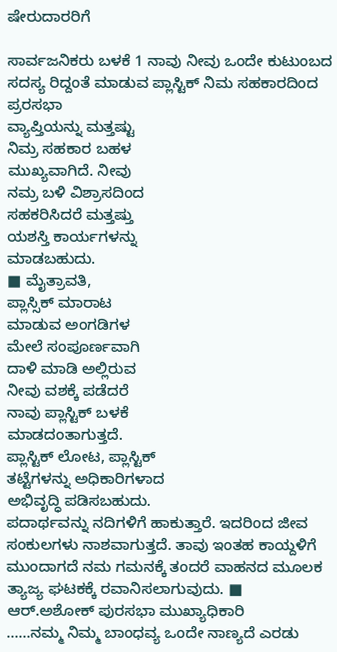ಷೇರುದಾರರಿಗೆ

ಸಾರ್ವಜನಿಕರು ಬಳಕೆ 1 ನಾವು ನೀವು ಒಂದೇ ಕುಟುಂಬದ ಸದಸ್ಯ ರಿದ್ದಂತೆ ಮಾಡುವ ಪ್ಲಾಸ್ಟಿಕ್ ನಿಮ ಸಹಕಾರದಿಂದ ಪ್ರರಸಭಾ
ವ್ಯಾಪ್ತಿಯನ್ನು ಮತ್ತಷ್ಟು
ನಿಮ್ರ ಸಹಕಾರ ಬಹಳ
ಮುಖ್ಯವಾಗಿದೆ. ನೀವು
ನಮ್ರ ಬಳಿ ವಿಶ್ರಾಸದಿಂದ
ಸಹಕರಿಸಿದರೆ ಮತ್ತಷ್ತು
ಯಶಸ್ತಿ ಕಾರ್ಯಗಳನ್ನು
ಮಾಡಬಹುದು.
■ ಮೈತ್ರಾವತಿ,
ಪ್ಲಾಸ್ಸಿಕ್ ಮಾರಾಟ
ಮಾಡುವ ಅಂಗಡಿಗಳ
ಮೇಲೆ ಸಂಪೂರ್ಣವಾಗಿ
ದಾಳಿ ಮಾಡಿ ಅಲ್ಲಿರುವ
ನೀವು ವಶಕ್ಕೆ ಪಡೆದರೆ
ನಾವು ಪ್ಲಾಸ್ಟಿಕ್ ಬಳಕೆ
ಮಾಡದಂತಾಗುತ್ತದೆ.
ಪ್ಲಾಸ್ಟಿಕ್ ಲೋಟ, ಪ್ಲಾಸ್ಟಿಕ್
ತಟ್ಟೆಗಳನ್ನು ಅಧಿಕಾರಿಗಳಾದ
ಅಭಿವೃದ್ಧಿ ಪಡಿಸಬಹುದು.
ಪದಾರ್ಥವನ್ನು ನದಿಗಳಿಗೆ ಹಾಕುತ್ತಾರೆ. ಇದರಿಂದ ಜೀವ ಸಂಕುಲಗಳು ನಾಶವಾಗುತ್ತದೆ. ತಾವು ಇಂತಹ ಕಾಯ್ದಳಿಗೆ ಮುಂದಾಗದೆ ನಮ ಗಮನಕ್ಕೆ ತಂದರೆ ವಾಹನದ ಮೂಲಕ ತ್ಯಾಜ್ಯ ಘಟಕಕ್ಕೆ ರವಾನಿಸಲಾಗುವುದು. ■ ಆರ್.ಅಶೋಕ್ ಪುರಸಭಾ ಮುಖ್ಯಾಧಿಕಾರಿ
……ನಮ್ಮ ನಿಮ್ಮ ಬಾಂಧವ್ಯ ಒಂದೇ ನಾಣ್ಯದೆ ಎರಡು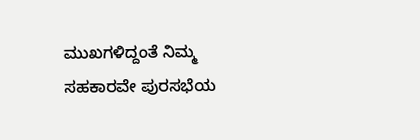ಮುಖಗಳಿದ್ದಂತೆ ನಿಮ್ಮ ಸಹಕಾರವೇ ಪುರಸಭೆಯ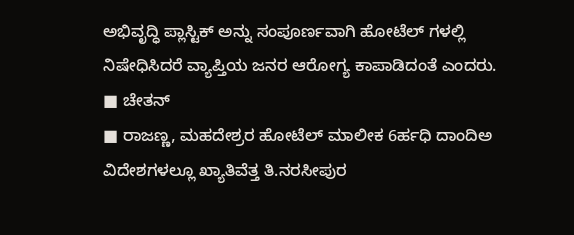ಅಭಿವೃದ್ಧಿ ಪ್ಲಾಸ್ಟಿಕ್ ಅನ್ನು ಸಂಪೂರ್ಣವಾಗಿ ಹೋಟೆಲ್ ಗಳಲ್ಲಿ ನಿಷೇಧಿಸಿದರೆ ವ್ಯಾಪ್ತಿಯ ಜನರ ಆರೋಗ್ಯ ಕಾಪಾಡಿದಂತೆ ಎಂದರು. ■ ಚೇತನ್
■ ರಾಜಣ್ಣ, ಮಹದೇಶ್ರರ ಹೋಟೆಲ್ ಮಾಲೀಕ 6ರ್ಹಧಿ ದಾಂದಿಅ
ವಿದೇಶಗಳಲ್ಲೂ ಖ್ಯಾತಿವೆತ್ತ ತಿ.ನರಸೀಪುರ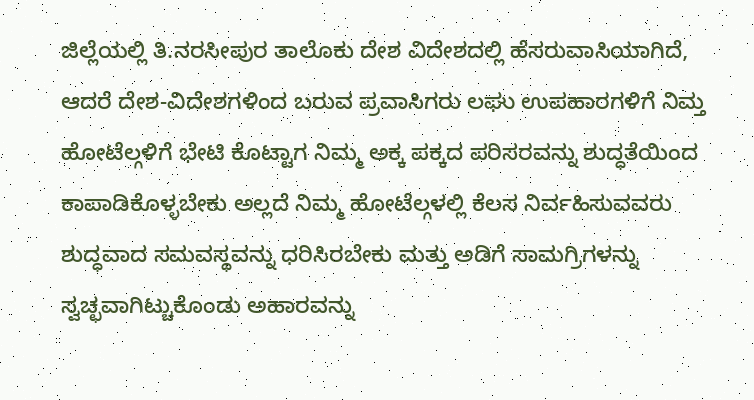ಜಿಲ್ಲೆಯಲ್ಲಿ ತಿ.ನರಸೀಪುರ ತಾಲೊಕು ದೇಶ ವಿದೇಶದಲ್ಲಿ ಹೆಸರುವಾಸಿಯಾಗಿದೆ, ಆದರೆ ದೇಶ-ವಿದೇಶಗಳಿಂದ ಬರುವ ಪ್ರವಾಸಿಗರು ಲಘು ಉಪಹಾರಗಳಿಗೆ ನಿಮ್ತ ಹೋಟೆಲ್ಗಳಿಗೆ ಭೇಟಿ ಕೊಟ್ಟಾಗ ನಿಮ್ಮ ಅಕ್ಕ ಪಕ್ಕದ ಪರಿಸರವನ್ನು ಶುದ್ಧತೆಯಿಂದ ಕಾಪಾಡಿಕೊಳ್ಳಬೇಕು ಅಲ್ಲದೆ ನಿಮ್ಮ ಹೋಟೆಲ್ಗಳಲ್ಲಿ ಕೆಲಸ ನಿರ್ವಹಿಸುವವರು ಶುದ್ಧವಾದ ಸಮವಸ್ಥವನ್ನು ಧರಿಸಿರಬೇಕು ಮತ್ತು ಅಡಿಗೆ ಸಾಮಗ್ರಿಗಳನ್ನು ಸ್ವಚ್ಛವಾಗಿಟ್ಚುಕೊಂಡು ಅಹಾರವನ್ನು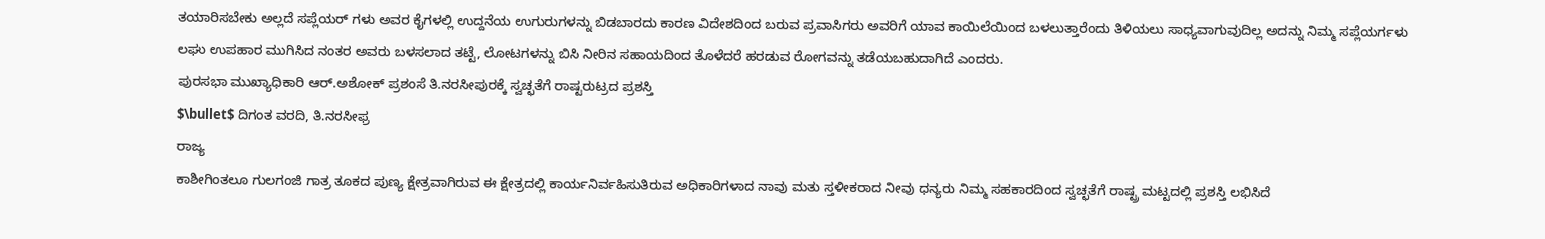ತಯಾರಿಸಬೇಕು ಅಲ್ಲದೆ ಸಪ್ಲೆಯರ್ ಗಳು ಅವರ ಕೈಗಳಲ್ಲಿ ಉದ್ದನೆಯ ಉಗುರುಗಳನ್ನು ಬಿಡಬಾರದು ಕಾರಣ ವಿದೇಶದಿಂದ ಬರುವ ಪ್ರವಾಸಿಗರು ಅವರಿಗೆ ಯಾವ ಕಾಯಿಲೆಯಿಂದ ಬಳಲುತ್ತಾರೆಂದು ತಿಳಿಯಲು ಸಾಧ್ಯವಾಗುವುದಿಲ್ಲ ಅದನ್ನು ನಿಮ್ಮ ಸಪ್ಲೆಯರ್ಗಳು ಲಘು ಉಪಹಾರ ಮುಗಿಸಿದ ನಂತರ ಅವರು ಬಳಸಲಾದ ತಟ್ಟೆ, ಲೋಟಗಳನ್ನು ಬಿಸಿ ನೀರಿನ ಸಹಾಯದಿಂದ ತೊಳೆದರೆ ಹರಡುವ ರೋಗವನ್ನು ತಡೆಯಬಹುದಾಗಿದೆ ಎಂದರು.
ಪುರಸಭಾ ಮುಖ್ಯಾಧಿಕಾರಿ ಆರ್.ಅಶೋಕ್ ಪ್ರಶಂಸೆ ತಿ.ನರಸೀಪುರಕ್ಕೆ ಸ್ವಚ್ಛತೆಗೆ ರಾಷ್ಟರುಟ್ರದ ಪ್ರಶಸ್ತಿ
$\bullet$ ದಿಗಂತ ವರದಿ, ತಿ.ನರಸೀಫ್ರ
ರಾಜ್ಯ
ಕಾಶೀಗಿಂತಲೂ ಗುಲಗಂಜಿ ಗಾತ್ರ ತೂಕದ ಪುಣ್ಯ ಕ್ಷೇತ್ರವಾಗಿರುವ ಈ ಕ್ಷೇತ್ರದಲ್ಲಿ ಕಾರ್ಯನಿರ್ವಹಿಸುತಿರುವ ಅಧಿಕಾರಿಗಳಾದ ನಾವು ಮತು ಸ್ತಳೀಕರಾದ ನೀವು ಧನ್ಯರು ನಿಮ್ಮ ಸಹಕಾರದಿಂದ ಸ್ವಚ್ಛತೆಗೆ ರಾಷ್ಟ್ರ ಮಟ್ಟದಲ್ಲಿ ಪ್ರಶಸ್ತಿ ಲಭಿಸಿದೆ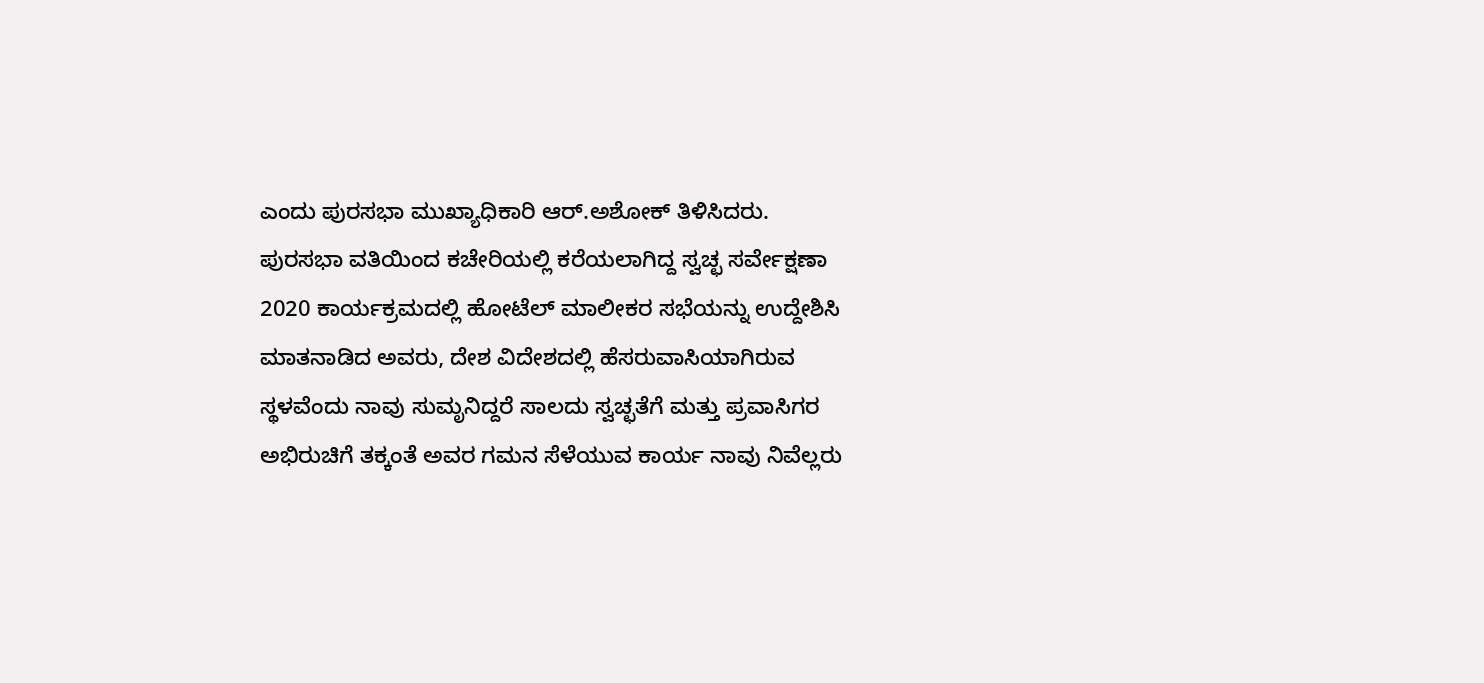ಎಂದು ಪುರಸಭಾ ಮುಖ್ಯಾಧಿಕಾರಿ ಆರ್.ಅಶೋಕ್ ತಿಳಿಸಿದರು.
ಪುರಸಭಾ ವತಿಯಿಂದ ಕಚೇರಿಯಲ್ಲಿ ಕರೆಯಲಾಗಿದ್ದ ಸ್ವಚ್ಛ ಸರ್ವೇಕ್ಷಣಾ 2020 ಕಾರ್ಯಕ್ರಮದಲ್ಲಿ ಹೋಟೆಲ್ ಮಾಲೀಕರ ಸಭೆಯನ್ನು ಉದ್ದೇಶಿಸಿ ಮಾತನಾಡಿದ ಅವರು, ದೇಶ ವಿದೇಶದಲ್ಲಿ ಹೆಸರುವಾಸಿಯಾಗಿರುವ ಸ್ಥಳವೆಂದು ನಾವು ಸುಮೃನಿದ್ದರೆ ಸಾಲದು ಸ್ವಚ್ಛತೆಗೆ ಮತ್ತು ಪ್ರವಾಸಿಗರ ಅಭಿರುಚಿಗೆ ತಕ್ಕಂತೆ ಅವರ ಗಮನ ಸೆಳೆಯುವ ಕಾರ್ಯ ನಾವು ನಿವೆಲ್ಲರು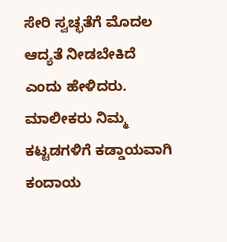ಸೇರಿ ಸ್ವಚ್ಛತೆಗೆ ಮೊದಲ ಆದ್ಯತೆ ನೀಡಬೇಕಿದೆ ಎಂದು ಹೇಳಿದರು.
ಮಾಲೀಕರು ನಿಮ್ಮ ಕಟ್ಟಡಗಳಿಗೆ ಕಡ್ಡಾಯವಾಗಿ ಕಂದಾಯ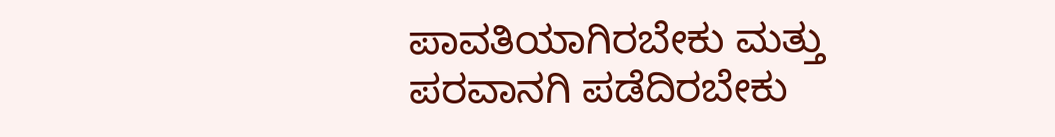ಪಾವತಿಯಾಗಿರಬೇಕು ಮತ್ತು ಪರವಾನಗಿ ಪಡೆದಿರಬೇಕು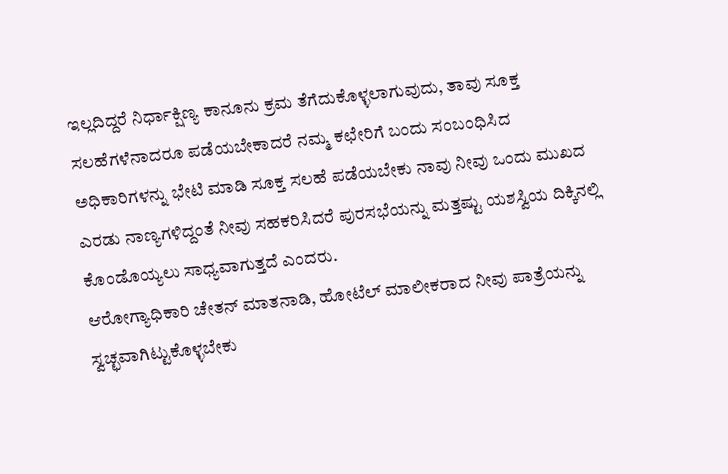ಇಲ್ಲದಿದ್ದರೆ ನಿರ್ಧಾಕ್ಷಿಣ್ಯ ಕಾನೂನು ಕ್ರಮ ತೆಗೆದುಕೊಳ್ಳಲಾಗುವುದು, ತಾವು ಸೂಕ್ತ ಸಲಹೆಗಳೆನಾದರೂ ಪಡೆಯಬೇಕಾದರೆ ನಮ್ಮ ಕಛೇರಿಗೆ ಬಂದು ಸಂಬಂಧಿಸಿದ ಅಧಿಕಾರಿಗಳನ್ನು ಭೇಟಿ ಮಾಡಿ ಸೂಕ್ತ ಸಲಹೆ ಪಡೆಯಬೇಕು ನಾವು ನೀವು ಒಂದು ಮುಖದ ಎರಡು ನಾಣ್ಯಗಳಿದ್ದಂತೆ ನೀವು ಸಹಕರಿಸಿದರೆ ಪುರಸಭೆಯನ್ನು ಮತ್ತಷ್ಟು ಯಶಸ್ವಿಯ ದಿಕ್ಕಿನಲ್ಲಿ ಕೊಂಡೊಯ್ಯಲು ಸಾಧ್ಯವಾಗುತ್ತದೆ ಎಂದರು.
ಆರೋಗ್ಯಾಧಿಕಾರಿ ಚೇತನ್ ಮಾತನಾಡಿ, ಹೋಟೆಲ್ ಮಾಲೀಕರಾದ ನೀವು ಪಾತ್ರೆಯನ್ನು ಸ್ವಚ್ಛವಾಗಿಟ್ಟುಕೊಳ್ಳಬೇಕು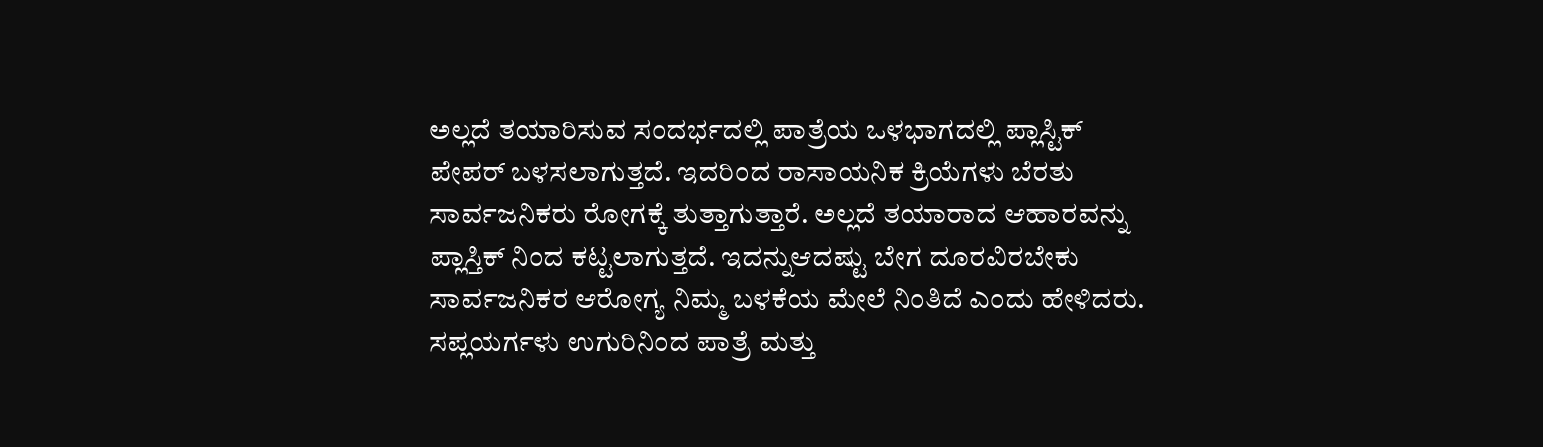ಅಲ್ಲದೆ ತಯಾರಿಸುವ ಸಂದರ್ಭದಲ್ಲಿ ಪಾತ್ರೆಯ ಒಳಭಾಗದಲ್ಲಿ ಪ್ಲಾಸ್ಟಿಕ್ ಪೇಪರ್ ಬಳಸಲಾಗುತ್ತದೆ. ಇದರಿಂದ ರಾಸಾಯನಿಕ ಕ್ರಿಯೆಗಳು ಬೆರತು ಸಾರ್ವಜನಿಕರು ರೋಗಕ್ಕೆ ತುತ್ತಾಗುತ್ತಾರೆ. ಅಲ್ಲದೆ ತಯಾರಾದ ಆಹಾರವನ್ನು ಪ್ಲಾಸ್ತಿಕ್ ನಿಂದ ಕಟ್ಟಲಾಗುತ್ತದೆ. ಇದನ್ನುಆದಷ್ಟು ಬೇಗ ದೂರವಿರಬೇಕು ಸಾರ್ವಜನಿಕರ ಆರೋಗ್ಯ ನಿಮ್ಮ ಬಳಕೆಯ ಮೇಲೆ ನಿಂತಿದೆ ಎಂದು ಹೇಳಿದರು.
ಸಪ್ಲಯರ್ಗಳು ಉಗುರಿನಿಂದ ಪಾತ್ರೆ ಮತ್ತು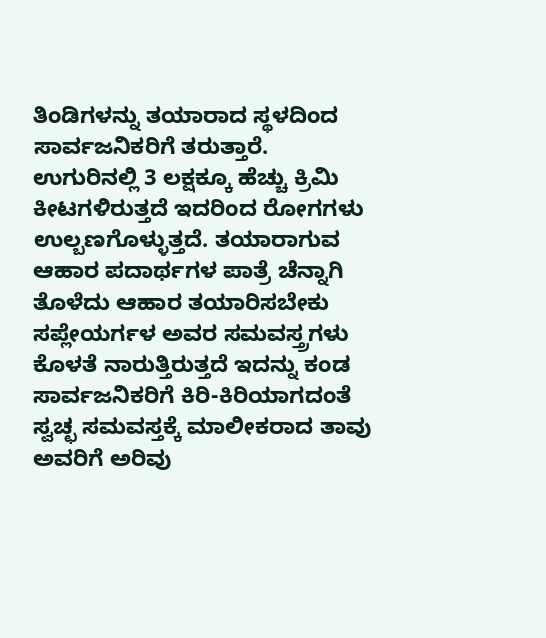ತಿಂಡಿಗಳನ್ನು ತಯಾರಾದ ಸ್ಥಳದಿಂದ ಸಾರ್ವಜನಿಕರಿಗೆ ತರುತ್ತಾರೆ. ಉಗುರಿನಲ್ಲಿ 3 ಲಕ್ಷಕ್ಕೂ ಹೆಚ್ಚು ಕ್ರಿಮಿ ಕೀಟಗಳಿರುತ್ತದೆ ಇದರಿಂದ ರೋಗಗಳು ಉಲ್ಬಣಗೊಳ್ಳುತ್ತದೆ. ತಯಾರಾಗುವ ಆಹಾರ ಪದಾರ್ಥಗಳ ಪಾತ್ರೆ ಚೆನ್ನಾಗಿ ತೊಳೆದು ಆಹಾರ ತಯಾರಿಸಬೇಕು ಸಪ್ಲೇಯರ್ಗಳ ಅವರ ಸಮವಸ್ತ್ರಗಳು ಕೊಳತೆ ನಾರುತ್ತಿರುತ್ತದೆ ಇದನ್ನು ಕಂಡ ಸಾರ್ವಜನಿಕರಿಗೆ ಕಿರಿ-ಕಿರಿಯಾಗದಂತೆ ಸ್ವಚ್ಛ ಸಮವಸ್ತಕ್ಕೆ ಮಾಲೀಕರಾದ ತಾವು ಅವರಿಗೆ ಅರಿವು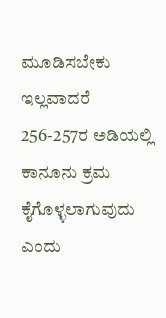ಮೂಡಿಸಬೇಕು ಇಲ್ಲವಾದರೆ 256-257ರ ಅಡಿಯಲ್ಲಿ ಕಾನೂನು ಕ್ರಮ ಕೈಗೊಳ್ಳಲಾಗುವುದು ಎಂದು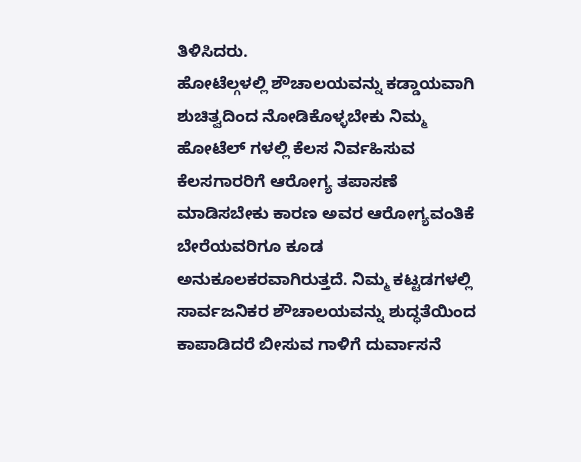ತಿಳಿಸಿದರು.
ಹೋಟೆಲ್ಗಳಲ್ಲಿ ಶೌಚಾಲಯವನ್ನು ಕಡ್ಡಾಯವಾಗಿ ಶುಚಿತ್ವದಿಂದ ನೋಡಿಕೊಳ್ಳಬೇಕು ನಿಮ್ಮ ಹೋಟೆಲ್ ಗಳಲ್ಲಿ ಕೆಲಸ ನಿರ್ವಹಿಸುವ ಕೆಲಸಗಾರರಿಗೆ ಆರೋಗ್ಯ ತಪಾಸಣೆ ಮಾಡಿಸಬೇಕು ಕಾರಣ ಅವರ ಆರೋಗ್ಯವಂತಿಕೆ ಬೇರೆಯವರಿಗೂ ಕೂಡ ಅನುಕೂಲಕರವಾಗಿರುತ್ತದೆ. ನಿಮ್ಮ ಕಟ್ಟಡಗಳಲ್ಲಿ ಸಾರ್ವಜನಿಕರ ಶೌಚಾಲಯವನ್ನು ಶುದ್ಧತೆಯಿಂದ ಕಾಪಾಡಿದರೆ ಬೀಸುವ ಗಾಳಿಗೆ ದುರ್ವಾಸನೆ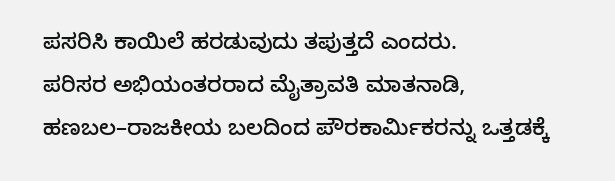ಪಸರಿಸಿ ಕಾಯಿಲೆ ಹರಡುವುದು ತಪುತ್ತದೆ ಎಂದರು.
ಪರಿಸರ ಅಭಿಯಂತರರಾದ ಮೈತ್ರಾವತಿ ಮಾತನಾಡಿ, ಹಣಬಲ–ರಾಜಕೀಯ ಬಲದಿಂದ ಪೌರಕಾರ್ಮಿಕರನ್ನು ಒತ್ತಡಕ್ಕೆ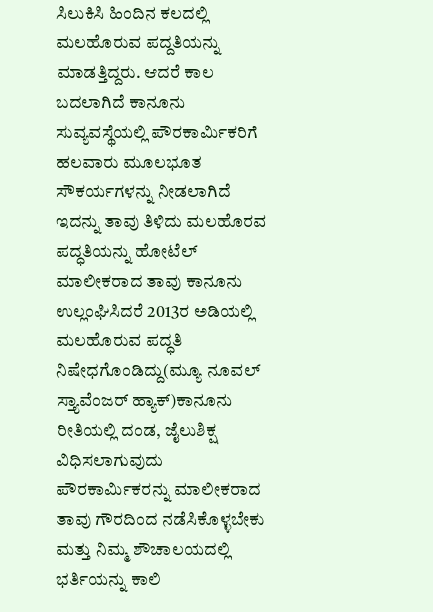ಸಿಲುಕಿಸಿ ಹಿಂದಿನ ಕಲದಲ್ಲಿ ಮಲಹೊರುವ ಪದ್ದತಿಯನ್ನು ಮಾಡತ್ತಿದ್ದರು. ಆದರೆ ಕಾಲ ಬದಲಾಗಿದೆ ಕಾನೂನು ಸುವ್ಯವಸ್ಥೆಯಲ್ಲಿ ಪೌರಕಾರ್ಮಿಕರಿಗೆ ಹಲವಾರು ಮೂಲಭೂತ ಸೌಕರ್ಯಗಳನ್ನು ನೀಡಲಾಗಿದೆ ಇದನ್ನು ತಾವು ತಿಳಿದು ಮಲಹೊರವ ಪದ್ಧತಿಯನ್ನು ಹೋಟೆಲ್ ಮಾಲೀಕರಾದ ತಾವು ಕಾನೂನು ಉಲ್ಲಂಘಿಸಿದರೆ 2013ರ ಅಡಿಯಲ್ಲಿ ಮಲಹೊರುವ ಪದ್ಧತಿ ನಿಷೇಧಗೊಂಡಿದ್ದು(ಮ್ಯೂ ನೂವಲ್ ಸ್ತ್ಯಾವೆಂಜರ್ ಹ್ಯಾಕ್)ಕಾನೂನು ರೀತಿಯಲ್ಲಿ ದಂಡ, ಜೈಲುಶಿಕ್ಷ ವಿಧಿಸಲಾಗುವುದು ಪೌರಕಾರ್ಮಿಕರನ್ನು ಮಾಲೀಕರಾದ ತಾವು ಗೌರದಿಂದ ನಡೆಸಿಕೊಳ್ಳಬೇಕು ಮತ್ತು ನಿಮ್ಮ ಶೌಚಾಲಯದಲ್ಲಿ ಭರ್ತಿಯನ್ನು ಕಾಲಿ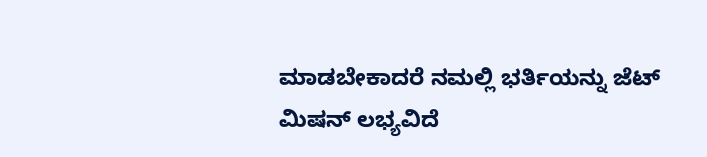ಮಾಡಬೇಕಾದರೆ ನಮಲ್ಲಿ ಭರ್ತಿಯನ್ನು ಜೆಟ್ ಮಿಷನ್ ಲಭ್ಯವಿದೆ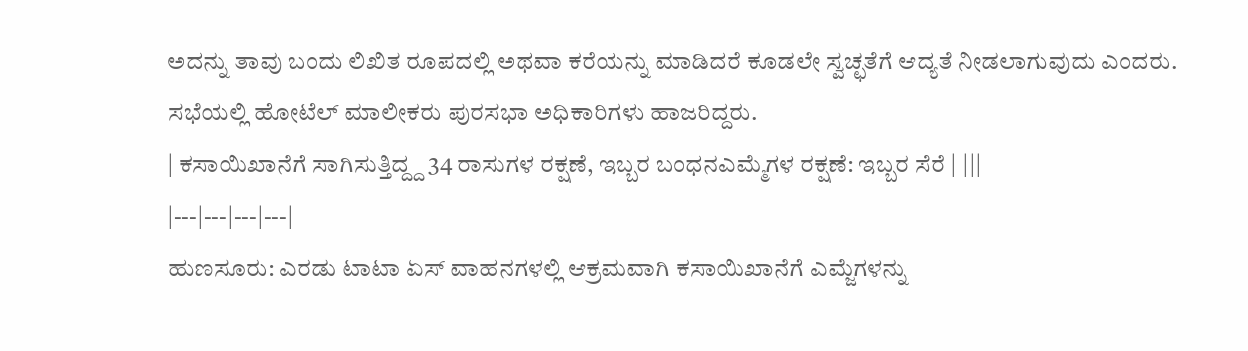ಅದನ್ನು ತಾವು ಬಂದು ಲಿಖಿತ ರೂಪದಲ್ಲಿ ಅಥವಾ ಕರೆಯನ್ನು ಮಾಡಿದರೆ ಕೂಡಲೇ ಸ್ವಚ್ಛತೆಗೆ ಆದ್ಯತೆ ನೀಡಲಾಗುವುದು ಎಂದರು.
ಸಭೆಯಲ್ಲಿ ಹೋಟೆಲ್ ಮಾಲೀಕರು ಪುರಸಭಾ ಅಧಿಕಾರಿಗಳು ಹಾಜರಿದ್ದರು.
| ಕಸಾಯಿಖಾನೆಗೆ ಸಾಗಿಸುತ್ತಿದ್ದ್ದ 34 ರಾಸುಗಳ ರಕ್ಷಣೆ, ಇಬ್ಬರ ಬಂಧನಎಮ್ಮೆಗಳ ರಕ್ಷಣೆ: ಇಬ್ಬರ ಸೆರೆ | |||
|---|---|---|---|
ಹುಣಸೂರು: ಎರಡು ಟಾಟಾ ಏಸ್ ವಾಹನಗಳಲ್ಲಿ ಆಕ್ರಮವಾಗಿ ಕಸಾಯಿಖಾನೆಗೆ ಎಮ್ಜೆಗಳನ್ನು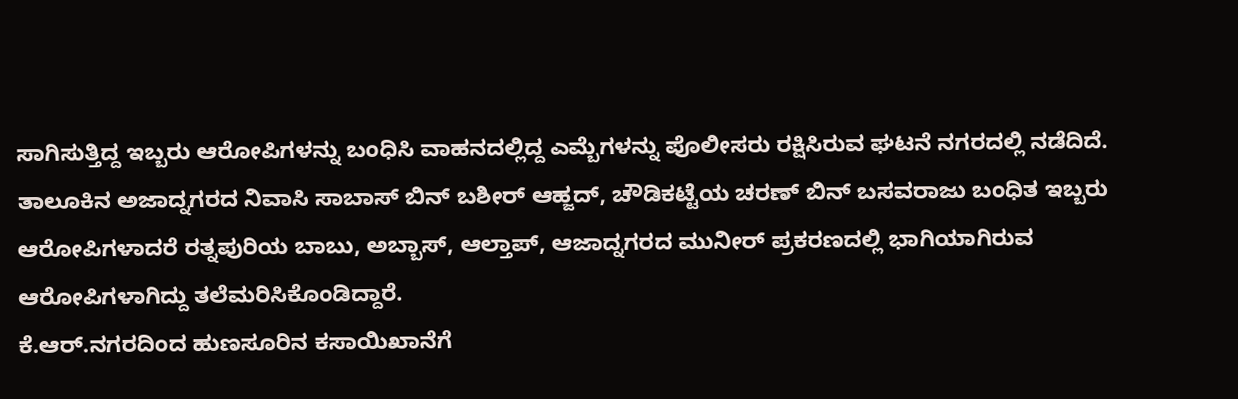ಸಾಗಿಸುತ್ತಿದ್ದ ಇಬ್ಬರು ಆರೋಪಿಗಳನ್ನು ಬಂಧಿಸಿ ವಾಹನದಲ್ಲಿದ್ದ ಎಮ್ಬೆಗಳನ್ನು ಪೊಲೀಸರು ರಕ್ಷಿಸಿರುವ ಘಟನೆ ನಗರದಲ್ಲಿ ನಡೆದಿದೆ.
ತಾಲೂಕಿನ ಅಜಾದ್ನಗರದ ನಿವಾಸಿ ಸಾಬಾಸ್ ಬಿನ್ ಬಶೀರ್ ಆಹ್ಜದ್, ಚೌಡಿಕಟ್ಟೆಯ ಚರಣ್ ಬಿನ್ ಬಸವರಾಜು ಬಂಧಿತ ಇಬ್ಬರು ಆರೋಪಿಗಳಾದರೆ ರತ್ನಪುರಿಯ ಬಾಬು, ಅಬ್ಬಾಸ್, ಆಲ್ತಾಪ್, ಆಜಾದ್ನಗರದ ಮುನೀರ್ ಪ್ರಕರಣದಲ್ಲಿ ಭಾಗಿಯಾಗಿರುವ ಆರೋಪಿಗಳಾಗಿದ್ದು ತಲೆಮರಿಸಿಕೊಂಡಿದ್ದಾರೆ.
ಕೆ.ಆರ್.ನಗರದಿಂದ ಹುಣಸೂರಿನ ಕಸಾಯಿಖಾನೆಗೆ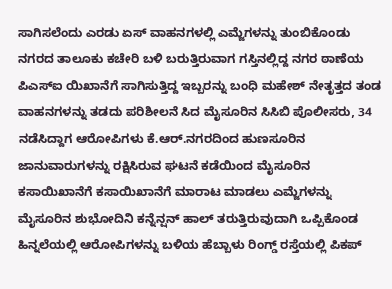ಸಾಗಿಸಲೆಂದು ಎರಡು ಏಸ್ ವಾಹನಗಳಲ್ಲಿ ಎಮ್ಜೆಗಳನ್ನು ತುಂಬಿಕೊಂಡು ನಗರದ ತಾಲೂಕು ಕಚೇರಿ ಬಳಿ ಬರುತ್ತಿರುವಾಗ ಗಸ್ತಿನಲ್ಲಿದ್ದ ನಗರ ಠಾಣೆಯ ಪಿಎಸ್ಐ ಯಿಖಾನೆಗೆ ಸಾಗಿಸುತ್ತಿದ್ದ ಇಬ್ಬರನ್ನು ಬಂಧಿ ಮಹೇಶ್ ನೇತೃತ್ತದ ತಂಡ ವಾಹನಗಳನ್ನು ತಡದು ಪರಿಶೀಲನೆ ಸಿದ ಮೈಸೂರಿನ ಸಿಸಿಬಿ ಪೊಲೀಸರು, 34 ನಡೆಸಿದ್ದಾಗ ಆರೋಪಿಗಳು ಕೆ.ಆರ್.ನಗರದಿಂದ ಹುಣಸೂರಿನ ಜಾನುವಾರುಗಳನ್ನು ರಕ್ಷಿಸಿರುವ ಘಟನೆ ಕಡೆಯಿಂದ ಮೈಸೂರಿನ ಕಸಾಯಿಖಾನೆಗೆ ಕಸಾಯಿಖಾನೆಗೆ ಮಾರಾಟ ಮಾಡಲು ಎಮ್ಜೆಗಳನ್ನು ಮೈಸೂರಿನ ಶುಭೋದಿನಿ ಕನ್ನೆನ್ಷನ್ ಹಾಲ್ ತರುತ್ತಿರುವುದಾಗಿ ಒಪ್ಪಿಕೊಂಡ ಹಿನ್ನಲೆಯಲ್ಲಿ ಆರೋಪಿಗಳನ್ನು ಬಳಿಯ ಹೆಬ್ಬಾಳು ರಿಂಗ್ಡ್ ರಸ್ತೆಯಲ್ಲಿ ಪಿಕಪ್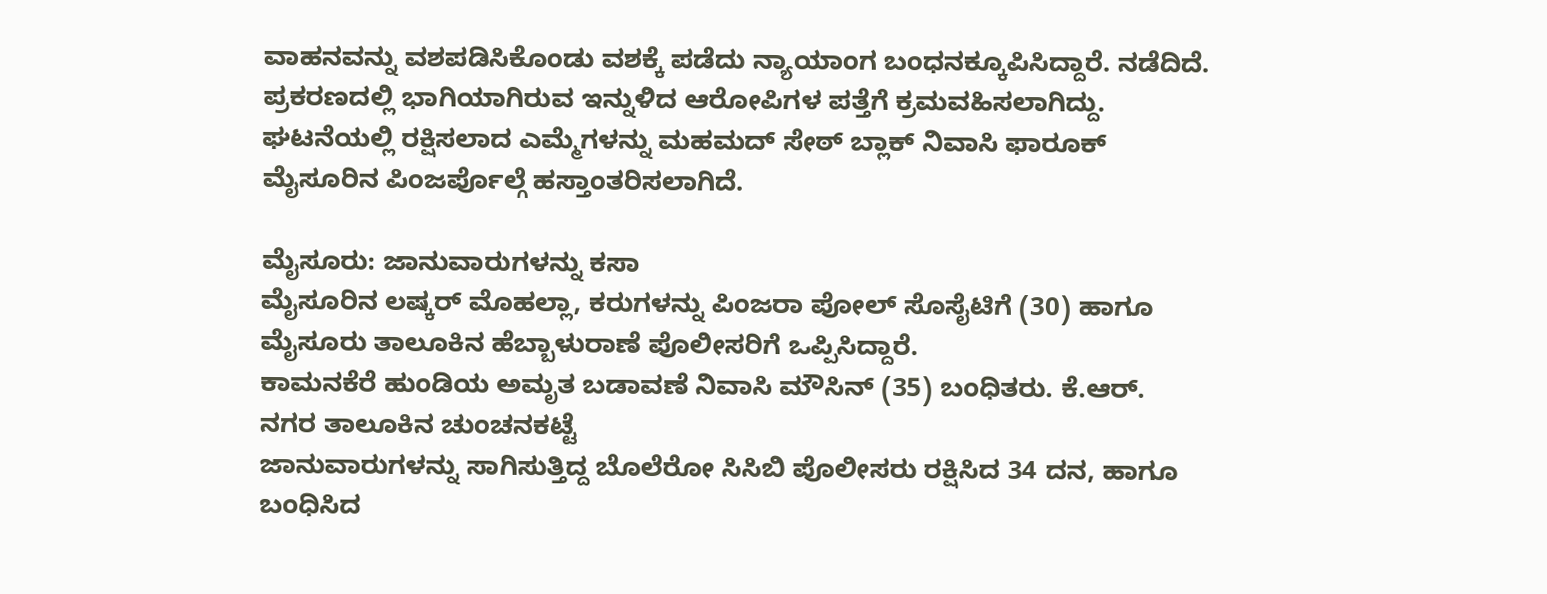ವಾಹನವನ್ನು ವಶಪಡಿಸಿಕೊಂಡು ವಶಕ್ಕೆ ಪಡೆದು ನ್ಯಾಯಾಂಗ ಬಂಧನಕ್ಕೂಪಿಸಿದ್ದಾರೆ. ನಡೆದಿದೆ. ಪ್ರಕರಣದಲ್ಲಿ ಭಾಗಿಯಾಗಿರುವ ಇನ್ನುಳಿದ ಆರೋಪಿಗಳ ಪತ್ತೆಗೆ ಕ್ರಮವಹಿಸಲಾಗಿದ್ದು. ಘಟನೆಯಲ್ಲಿ ರಕ್ಷಿಸಲಾದ ಎಮ್ಮೆಗಳನ್ನು ಮಹಮದ್ ಸೇಠ್ ಬ್ಲಾಕ್ ನಿವಾಸಿ ಫಾರೂಕ್ ಮೈಸೂರಿನ ಪಿಂಜರ್ಪೊಲ್ಗೆ ಹಸ್ತಾಂತರಿಸಲಾಗಿದೆ.

ಮೈಸೂರು: ಜಾನುವಾರುಗಳನ್ನು ಕಸಾ
ಮೈಸೂರಿನ ಲಷ್ಕರ್ ಮೊಹಲ್ಲಾ, ಕರುಗಳನ್ನು ಪಿಂಜರಾ ಪೋಲ್ ಸೊಸೈಟಿಗೆ (30) ಹಾಗೂ ಮೈಸೂರು ತಾಲೂಕಿನ ಹೆಬ್ಬಾಳುರಾಣೆ ಪೊಲೀಸರಿಗೆ ಒಪ್ಪಿಸಿದ್ದಾರೆ.
ಕಾಮನಕೆರೆ ಹುಂಡಿಯ ಅಮೃತ ಬಡಾವಣೆ ನಿವಾಸಿ ಮೌಸಿನ್ (35) ಬಂಧಿತರು. ಕೆ.ಆರ್. ನಗರ ತಾಲೂಕಿನ ಚುಂಚನಕಟ್ಟೆ
ಜಾನುವಾರುಗಳನ್ನು ಸಾಗಿಸುತ್ತಿದ್ದ ಬೊಲೆರೋ ಸಿಸಿಬಿ ಪೊಲೀಸರು ರಕ್ಷಿಸಿದ 34 ದನ, ಹಾಗೂ ಬಂಧಿಸಿದ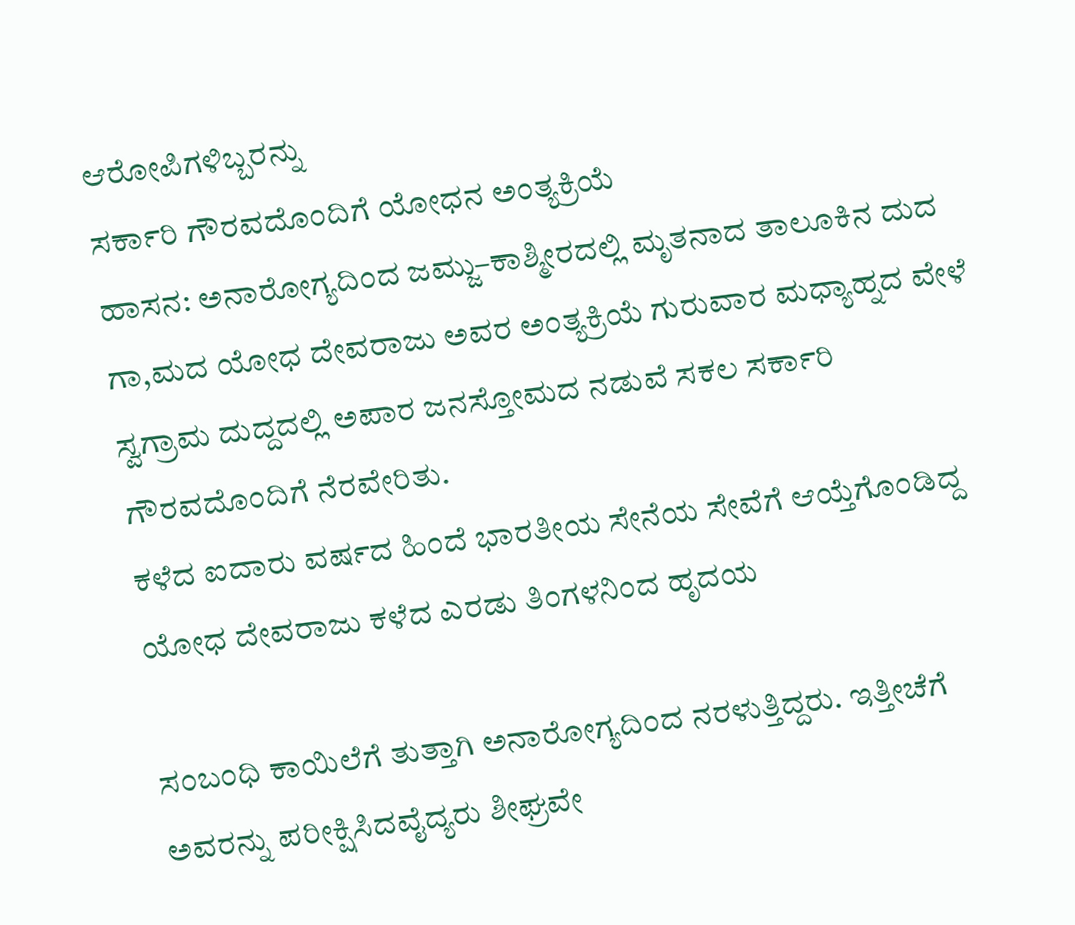ಆರೋಪಿಗಳಿಬ್ಬರನ್ನು
ಸರ್ಕಾರಿ ಗೌರವದೊಂದಿಗೆ ಯೋಧನ ಅಂತ್ಯಕ್ರಿಯೆ
ಹಾಸನ: ಅನಾರೋಗ್ಯದಿಂದ ಜಮ್ಜು–ಕಾಶ್ಮೀರದಲ್ಲಿ ಮೃತನಾದ ತಾಲೂಕಿನ ದುದ ಗಾ,ಮದ ಯೋಧ ದೇವರಾಜು ಅವರ ಅಂತ್ಯಕ್ರಿಯೆ ಗುರುವಾರ ಮಧ್ಯಾಹ್ನದ ವೇಳೆ ಸ್ವಗ್ರಾಮ ದುದ್ದದಲ್ಲಿ ಅಪಾರ ಜನಸ್ತೋಮದ ನಡುವೆ ಸಕಲ ಸರ್ಕಾರಿ ಗೌರವದೊಂದಿಗೆ ನೆರವೇರಿತು.
ಕಳೆದ ಐದಾರು ವರ್ಷದ ಹಿಂದೆ ಭಾರತೀಯ ಸೇನೆಯ ಸೇವೆಗೆ ಆಯ್ತೆಗೊಂಡಿದ್ದ ಯೋಧ ದೇವರಾಜು ಕಳೆದ ಎರಡು ತಿಂಗಳನಿಂದ ಹೃದಯ

ಸಂಬಂಧಿ ಕಾಯಿಲೆಗೆ ತುತ್ತಾಗಿ ಅನಾರೋಗ್ಯದಿಂದ ನರಳುತ್ತಿದ್ದರು. ಇತ್ತೀಚೆಗೆ ಅವರನ್ನು ಪರೀಕ್ಷಿಸಿದವೈದ್ಯರು ಶೀಘ್ರವೇ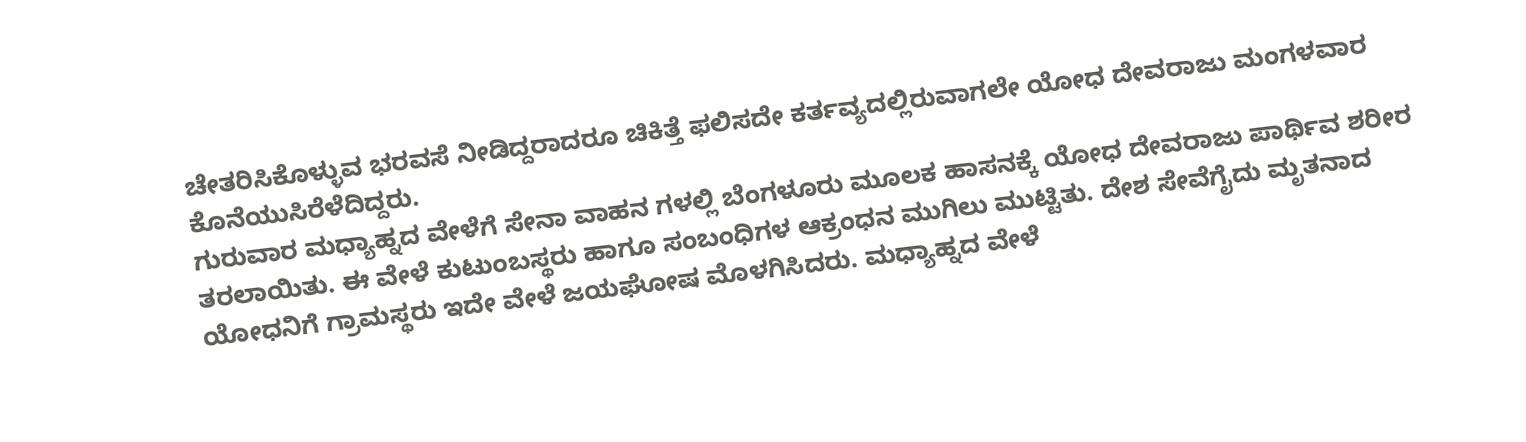ಚೇತರಿಸಿಕೊಳ್ಳುವ ಭರವಸೆ ನೀಡಿದ್ದರಾದರೂ ಚಿಕಿತ್ತೆ ಫಲಿಸದೇ ಕರ್ತವ್ಯದಲ್ಲಿರುವಾಗಲೇ ಯೋಧ ದೇವರಾಜು ಮಂಗಳವಾರ ಕೊನೆಯುಸಿರೆಳೆದಿದ್ದರು.
ಗುರುವಾರ ಮಧ್ಯಾಹ್ನದ ವೇಳೆಗೆ ಸೇನಾ ವಾಹನ ಗಳಲ್ಲಿ ಬೆಂಗಳೂರು ಮೂಲಕ ಹಾಸನಕ್ಕೆ ಯೋಧ ದೇವರಾಜು ಪಾರ್ಥಿವ ಶರೀರ ತರಲಾಯಿತು. ಈ ವೇಳೆ ಕುಟುಂಬಸ್ಥರು ಹಾಗೂ ಸಂಬಂಧಿಗಳ ಆಕ್ರಂಧನ ಮುಗಿಲು ಮುಟ್ಟಿತು. ದೇಶ ಸೇವೆಗೈದು ಮೃತನಾದ
ಯೋಧನಿಗೆ ಗ್ರಾಮಸ್ಥರು ಇದೇ ವೇಳೆ ಜಯಘೋಷ ಮೊಳಗಿಸಿದರು. ಮಧ್ಯಾಹ್ನದ ವೇಳೆ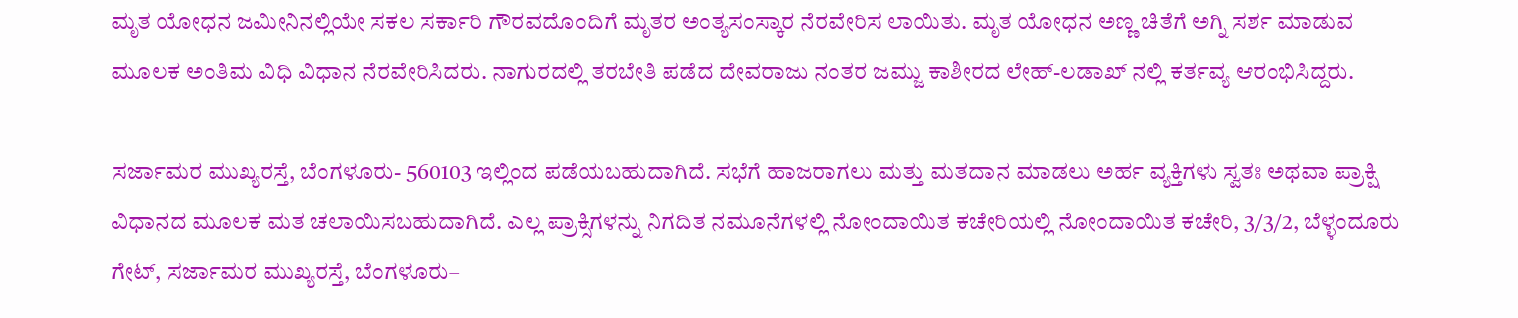ಮೃತ ಯೋಧನ ಜಮೀನಿನಲ್ಲಿಯೇ ಸಕಲ ಸರ್ಕಾರಿ ಗೌರವದೊಂದಿಗೆ ಮೃತರ ಅಂತ್ಯಸಂಸ್ಕಾರ ನೆರವೇರಿಸ ಲಾಯಿತು. ಮೃತ ಯೋಧನ ಅಣ್ಣ ಚಿತೆಗೆ ಅಗ್ನಿ ಸರ್ಶ ಮಾಡುವ ಮೂಲಕ ಅಂತಿಮ ವಿಧಿ ವಿಧಾನ ನೆರವೇರಿಸಿದರು. ನಾಗುರದಲ್ಲಿ ತರಬೇತಿ ಪಡೆದ ದೇವರಾಜು ನಂತರ ಜಮ್ಜು ಕಾಶೀರದ ಲೇಹ್-ಲಡಾಖ್ ನಲ್ಲಿ ಕರ್ತವ್ಯ ಆರಂಭಿಸಿದ್ದರು.

ಸರ್ಜಾಮರ ಮುಖ್ಯರಸ್ತೆ, ಬೆಂಗಳೂರು- 560103 ಇಲ್ಲಿಂದ ಪಡೆಯಬಹುದಾಗಿದೆ. ಸಭೆಗೆ ಹಾಜರಾಗಲು ಮತ್ತು ಮತದಾನ ಮಾಡಲು ಅರ್ಹ ವ್ಯಕ್ತಿಗಳು ಸ್ವತಃ ಅಥವಾ ಪ್ರಾಕ್ಷಿ ವಿಧಾನದ ಮೂಲಕ ಮತ ಚಲಾಯಿಸಬಹುದಾಗಿದೆ. ಎಲ್ಲ ಪ್ರಾಕ್ಸಿಗಳನ್ನು ನಿಗದಿತ ನಮೂನೆಗಳಲ್ಲಿ ನೋಂದಾಯಿತ ಕಚೇರಿಯಲ್ಲಿ ನೋಂದಾಯಿತ ಕಚೇರಿ, 3/3/2, ಬೆಳ್ಳಂದೂರು ಗೇಟ್, ಸರ್ಜಾಮರ ಮುಖ್ಯರಸ್ತೆ, ಬೆಂಗಳೂರು–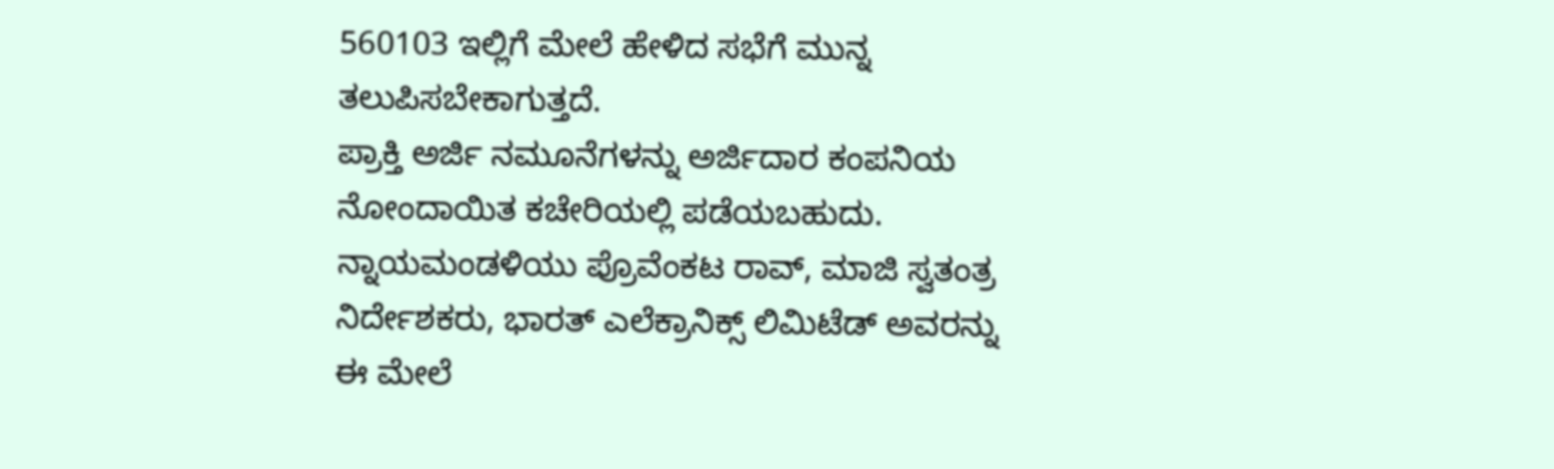560103 ಇಲ್ಲಿಗೆ ಮೇಲೆ ಹೇಳಿದ ಸಭೆಗೆ ಮುನ್ನ ತಲುಪಿಸಬೇಕಾಗುತ್ತದೆ.
ಪ್ರಾಕ್ತಿ ಅರ್ಜಿ ನಮೂನೆಗಳನ್ನು ಅರ್ಜಿದಾರ ಕಂಪನಿಯ ನೋಂದಾಯಿತ ಕಚೇರಿಯಲ್ಲಿ ಪಡೆಯಬಹುದು.
ನ್ನಾಯಮಂಡಳಿಯು ಪ್ರೊವೆಂಕಟ ರಾವ್, ಮಾಜಿ ಸ್ವತಂತ್ರ ನಿರ್ದೇಶಕರು, ಭಾರತ್ ಎಲೆಕ್ರಾನಿಕ್ಸ್ ಲಿಮಿಟೆಡ್ ಅವರನ್ನು ಈ ಮೇಲೆ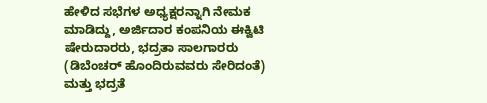ಹೇಳಿದ ಸಭೆಗಳ ಅಧ್ಯಕ್ಷರನ್ನಾಗಿ ನೇಮಕ ಮಾಡಿದ್ದು, ಅರ್ಜಿದಾರ ಕಂಪನಿಯ ಈಕ್ವಿಟಿ ಷೇರುದಾರರು, ಭದ್ರತಾ ಸಾಲಗಾರರು (ಡಿಬೆಂಚರ್ ಹೊಂದಿರುವವರು ಸೇರಿದಂತೆ) ಮತ್ತು ಭದ್ರತೆ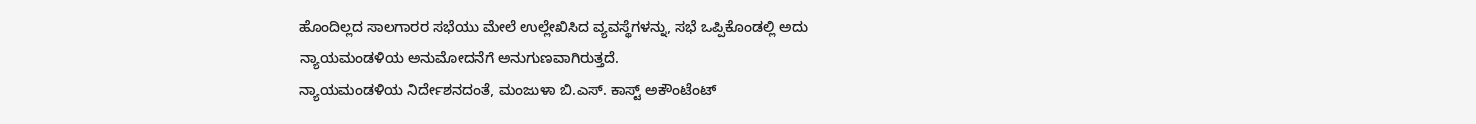ಹೊಂದಿಲ್ಲದ ಸಾಲಗಾರರ ಸಭೆಯು ಮೇಲೆ ಉಲ್ಲೇಖಿಸಿದ ವ್ಯವಸ್ಥೆಗಳನ್ನು, ಸಭೆ ಒಪ್ಪಿಕೊಂಡಲ್ಲಿ ಅದು ನ್ಯಾಯಮಂಡಳಿಯ ಅನುಮೋದನೆಗೆ ಅನುಗುಣವಾಗಿರುತ್ತದೆ.
ನ್ಯಾಯಮಂಡಳಿಯ ನಿರ್ದೇಶನದಂತೆ, ಮಂಜುಳಾ ಬಿ.ಎಸ್. ಕಾಸ್ಟ್ ಅಕೌಂಟೆಂಟ್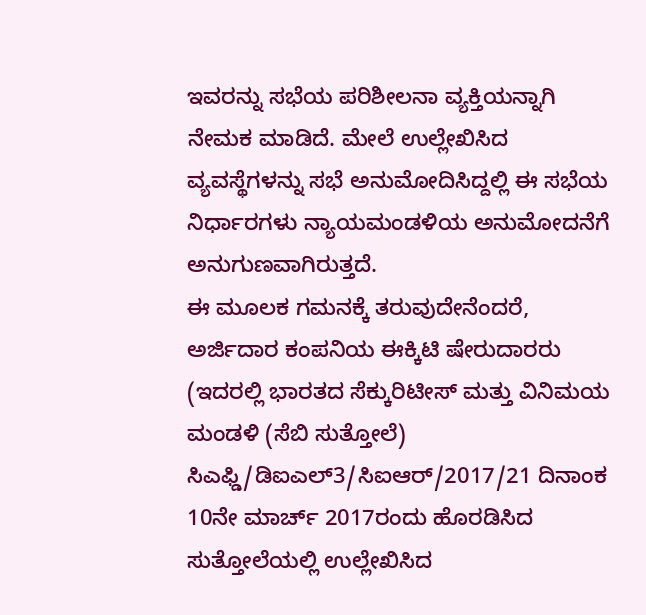ಇವರನ್ನು ಸಭೆಯ ಪರಿಶೀಲನಾ ವ್ಯಕ್ತಿಯನ್ನಾಗಿ ನೇಮಕ ಮಾಡಿದೆ. ಮೇಲೆ ಉಲ್ಲೇಖಿಸಿದ ವ್ಯವಸ್ಥೆಗಳನ್ನು ಸಭೆ ಅನುಮೋದಿಸಿದ್ದಲ್ಲಿ ಈ ಸಭೆಯ ನಿರ್ಧಾರಗಳು ನ್ಯಾಯಮಂಡಳಿಯ ಅನುಮೋದನೆಗೆ ಅನುಗುಣವಾಗಿರುತ್ತದೆ.
ಈ ಮೂಲಕ ಗಮನಕ್ಕೆ ತರುವುದೇನೆಂದರೆ, ಅರ್ಜಿದಾರ ಕಂಪನಿಯ ಈಕ್ಕಿಟಿ ಷೇರುದಾರರು (ಇದರಲ್ಲಿ ಭಾರತದ ಸೆಕ್ಕುರಿಟೀಸ್ ಮತ್ತು ವಿನಿಮಯ ಮಂಡಳಿ (ಸೆಬಿ ಸುತ್ತೋಲೆ) ಸಿಎಫ್ಡಿ/ಡಿಐಎಲ್3/ಸಿಐಆರ್/2017/21 ದಿನಾಂಕ 10ನೇ ಮಾರ್ಚ್ 2017ರಂದು ಹೊರಡಿಸಿದ ಸುತ್ತೋಲೆಯಲ್ಲಿ ಉಲ್ಲೇಖಿಸಿದ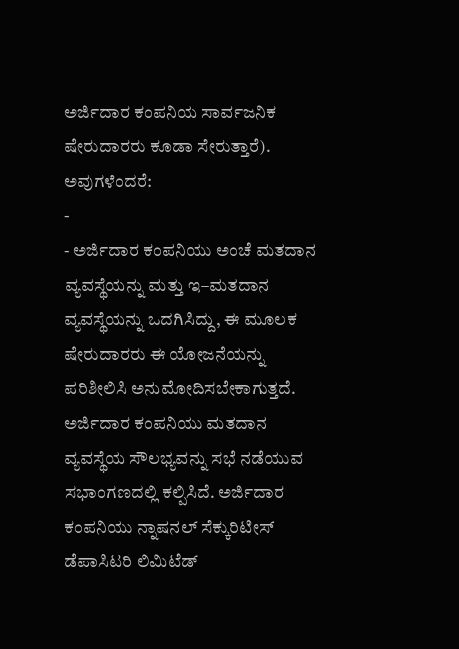ಅರ್ಜಿದಾರ ಕಂಪನಿಯ ಸಾರ್ವಜನಿಕ ಷೇರುದಾರರು ಕೂಡಾ ಸೇರುತ್ತಾರೆ). ಅವುಗಳೆಂದರೆ:
-
- ಅರ್ಜಿದಾರ ಕಂಪನಿಯು ಅಂಚೆ ಮತದಾನ ವ್ಯವಸ್ಥೆಯನ್ನು ಮತ್ತು ಇ–ಮತದಾನ ವ್ಯವಸ್ಥೆಯನ್ನು ಒದಗಿಸಿದ್ದು, ಈ ಮೂಲಕ ಷೇರುದಾರರು ಈ ಯೋಜನೆಯನ್ನು ಪರಿಶೀಲಿಸಿ ಅನುಮೋದಿಸಬೇಕಾಗುತ್ತದೆ. ಅರ್ಜಿದಾರ ಕಂಪನಿಯು ಮತದಾನ ವ್ಯವಸ್ಥೆಯ ಸೌಲಭ್ಯವನ್ನು ಸಭೆ ನಡೆಯುವ ಸಭಾಂಗಣದಲ್ಲಿ ಕಲ್ಪಿಸಿದೆ. ಅರ್ಜಿದಾರ ಕಂಪನಿಯು ನ್ನಾಷನಲ್ ಸೆಕ್ಕುರಿಟೀಸ್ ಡೆಪಾಸಿಟರಿ ಲಿಮಿಟೆಡ್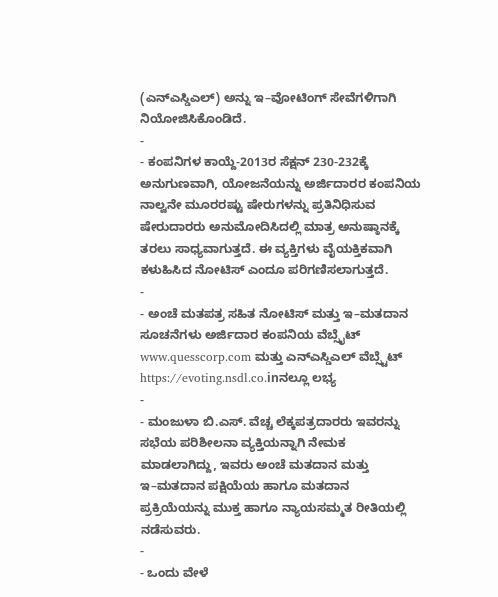(ಎನ್ಎಸ್ಡಿಎಲ್) ಅನ್ನು ಇ–ವೋಟಿಂಗ್ ಸೇವೆಗಳಿಗಾಗಿ ನಿಯೋಜಿಸಿಕೊಂಡಿದೆ.
-
- ಕಂಪನಿಗಳ ಕಾಯ್ದೆ-2013ರ ಸೆಕ್ಷನ್ 230-232ಕ್ಕೆ ಅನುಗುಣವಾಗಿ, ಯೋಜನೆಯನ್ನು ಅರ್ಜಿದಾರರ ಕಂಪನಿಯ ನಾಲ್ವನೇ ಮೂರರಷ್ಟು ಷೇರುಗಳನ್ನು ಪ್ರತಿನಿಧಿಸುವ ಷೇರುದಾರರು ಅನುಮೋದಿಸಿದಲ್ಲಿ ಮಾತ್ರ ಅನುಷ್ಠಾನಕ್ಕೆ ತರಲು ಸಾಧ್ಯವಾಗುತ್ತದೆ. ಈ ವ್ಯಕ್ತಿಗಳು ವೈಯಕ್ತಿಕವಾಗಿ
ಕಳುಹಿಸಿದ ನೋಟಿಸ್ ಎಂದೂ ಪರಿಗಣಿಸಲಾಗುತ್ತದೆ.
-
- ಅಂಚೆ ಮತಪತ್ರ ಸಹಿತ ನೋಟಿಸ್ ಮತ್ತು ಇ–ಮತದಾನ ಸೂಚನೆಗಳು ಅರ್ಜಿದಾರ ಕಂಪನಿಯ ವೆಬ್ಸೈಟ್ www.quesscorp.com ಮತ್ತು ಎನ್ಎಸ್ಡಿಎಲ್ ವೆಬ್ಸ್ಟೆಟ್ https://evoting.nsdl.co.inನಲ್ಲೂ ಲಭ್ಯ
-
- ಮಂಜುಳಾ ಬಿ.ಎಸ್. ವೆಚ್ಚ ಲೆಕ್ಕಪತ್ರದಾರರು ಇವರನ್ನು ಸಭೆಯ ಪರಿಶೀಲನಾ ವ್ಯಕ್ತಿಯನ್ನಾಗಿ ನೇಮಕ ಮಾಡಲಾಗಿದ್ದು, ಇವರು ಅಂಚೆ ಮತದಾನ ಮತ್ತು ಇ–ಮತದಾನ ಪಕ್ಷಿಯೆಯ ಹಾಗೂ ಮತದಾನ ಪ್ರಕ್ರಿಯೆಯನ್ನು ಮುಕ್ತ ಹಾಗೂ ನ್ಯಾಯಸಮ್ಮತ ರೀತಿಯಲ್ಲಿ ನಡೆಸುವರು.
-
- ಒಂದು ವೇಳೆ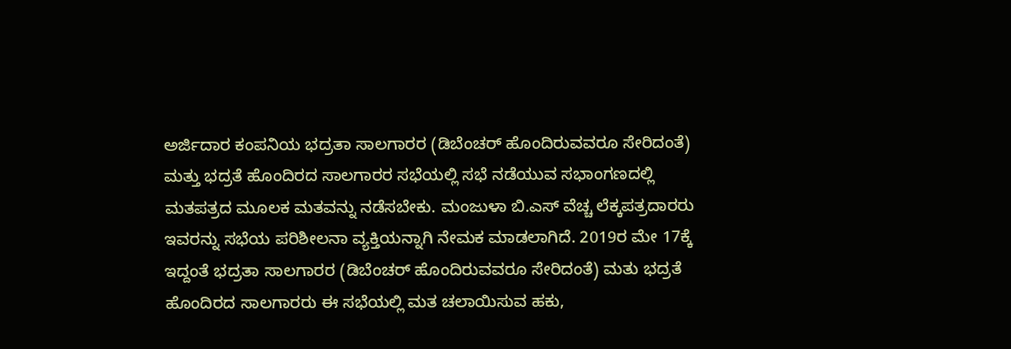ಅರ್ಜಿದಾರ ಕಂಪನಿಯ ಭದ್ರತಾ ಸಾಲಗಾರರ (ಡಿಬೆಂಚರ್ ಹೊಂದಿರುವವರೂ ಸೇರಿದಂತೆ) ಮತ್ತು ಭದ್ರತೆ ಹೊಂದಿರದ ಸಾಲಗಾರರ ಸಭೆಯಲ್ಲಿ ಸಭೆ ನಡೆಯುವ ಸಭಾಂಗಣದಲ್ಲಿ ಮತಪತ್ರದ ಮೂಲಕ ಮತವನ್ನು ನಡೆಸಬೇಕು. ಮಂಜುಳಾ ಬಿ.ಎಸ್ ವೆಚ್ಚ ಲೆಕ್ಕಪತ್ರದಾರರು ಇವರನ್ನು ಸಭೆಯ ಪರಿಶೀಲನಾ ವ್ಯಕ್ತಿಯನ್ನಾಗಿ ನೇಮಕ ಮಾಡಲಾಗಿದೆ. 2019ರ ಮೇ 17ಕ್ಕೆ ಇದ್ದಂತೆ ಭದ್ರತಾ ಸಾಲಗಾರರ (ಡಿಬೆಂಚರ್ ಹೊಂದಿರುವವರೂ ಸೇರಿದಂತೆ) ಮತು ಭದ್ರತೆ ಹೊಂದಿರದ ಸಾಲಗಾರರು ಈ ಸಭೆಯಲ್ಲಿ ಮತ ಚಲಾಯಿಸುವ ಹಕು,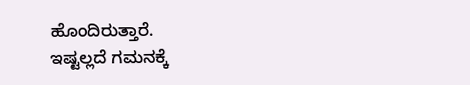ಹೊಂದಿರುತ್ತಾರೆ.
ಇಷ್ಟಲ್ಲದೆ ಗಮನಕ್ಕೆ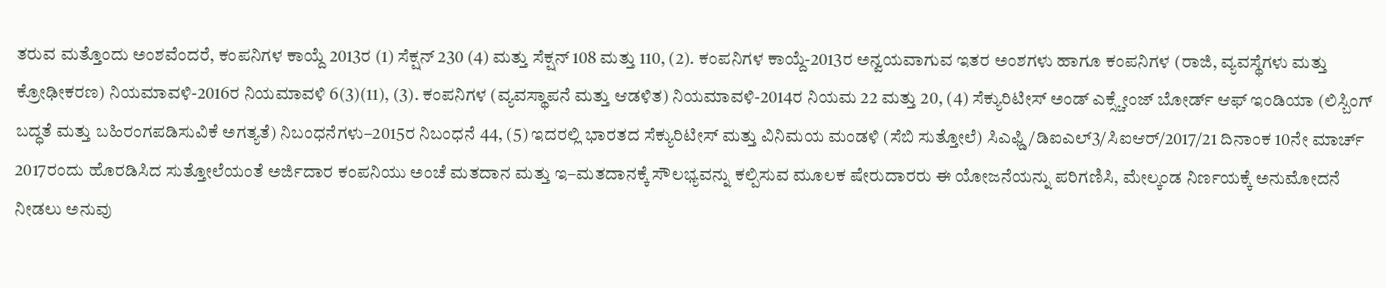ತರುವ ಮತ್ತೊಂದು ಅಂಶವೆಂದರೆ, ಕಂಪನಿಗಳ ಕಾಯ್ದೆ 2013ರ (1) ಸೆಕ್ಷನ್ 230 (4) ಮತ್ತು ಸೆಕ್ಷನ್ 108 ಮತ್ತು 110, (2). ಕಂಪನಿಗಳ ಕಾಯ್ದೆ-2013ರ ಅನ್ವಯವಾಗುವ ಇತರ ಅಂಶಗಳು ಹಾಗೂ ಕಂಪನಿಗಳ (ರಾಜಿ, ವ್ಯವಸ್ಥೆಗಳು ಮತ್ತು ಕ್ರೋಢೀಕರಣ) ನಿಯಮಾವಳಿ-2016ರ ನಿಯಮಾವಳಿ 6(3)(11), (3). ಕಂಪನಿಗಳ (ವ್ಯವಸ್ಥಾಪನೆ ಮತ್ತು ಆಡಳಿತ) ನಿಯಮಾವಳಿ-2014ರ ನಿಯಮ 22 ಮತ್ತು 20, (4) ಸೆಕ್ಯುರಿಟೀಸ್ ಅಂಡ್ ಎಕ್ಸ್ಚೇಂಜ್ ಬೋರ್ಡ್ ಆಫ್ ಇಂಡಿಯಾ (ಲಿಸ್ಬಿಂಗ್ ಬದ್ಧತೆ ಮತ್ತು ಬಹಿರಂಗಪಡಿಸುವಿಕೆ ಅಗತ್ಯತೆ) ನಿಬಂಧನೆಗಳು–2015ರ ನಿಬಂಧನೆ 44, (5) ಇದರಲ್ಲಿ ಭಾರತದ ಸೆಕ್ಯುರಿಟೀಸ್ ಮತ್ತು ವಿನಿಮಯ ಮಂಡಳಿ (ಸೆಬಿ ಸುತ್ತೋಲೆ) ಸಿಎಫ್ಡಿ/ಡಿಐಎಲ್3/ಸಿಐಆರ್/2017/21 ದಿನಾಂಕ 10ನೇ ಮಾರ್ಚ್ 2017ರಂದು ಹೊರಡಿಸಿದ ಸುತ್ತೋಲೆಯಂತೆ ಅರ್ಜಿದಾರ ಕಂಪನಿಯು ಅಂಚೆ ಮತದಾನ ಮತ್ತು ಇ–ಮತದಾನಕ್ಕೆ ಸೌಲಭ್ಯವನ್ನು ಕಲ್ಪಿಸುವ ಮೂಲಕ ಷೇರುದಾರರು ಈ ಯೋಜನೆಯನ್ನು ಪರಿಗಣಿಸಿ, ಮೇಲ್ಕಂಡ ನಿರ್ಣಯಕ್ಕೆ ಅನುಮೋದನೆ ನೀಡಲು ಅನುವು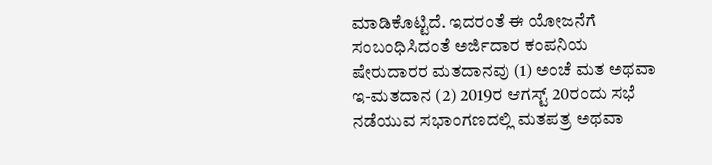ಮಾಡಿಕೊಟ್ಟಿದೆ. ಇದರಂತೆ ಈ ಯೋಜನೆಗೆ ಸಂಬಂಧಿಸಿದಂತೆ ಅರ್ಜಿದಾರ ಕಂಪನಿಯ ಷೇರುದಾರರ ಮತದಾನವು (1) ಅಂಚೆ ಮತ ಅಥವಾ ಇ-ಮತದಾನ (2) 2019ರ ಆಗಸ್ಟ್ 20ರಂದು ಸಭೆ ನಡೆಯುವ ಸಭಾಂಗಣದಲ್ಲಿ ಮತಪತ್ರ ಅಥವಾ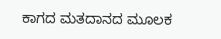ಕಾಗದ ಮತದಾನದ ಮೂಲಕ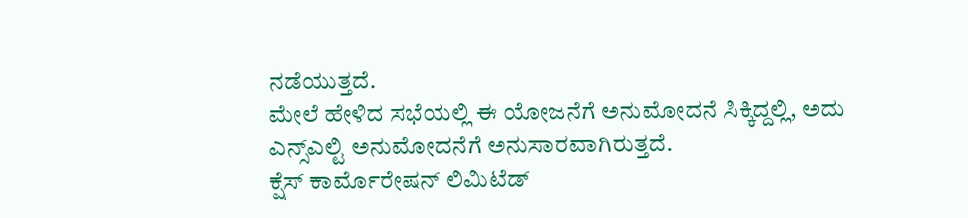ನಡೆಯುತ್ತದೆ.
ಮೇಲೆ ಹೇಳಿದ ಸಭೆಯಲ್ಲಿ ಈ ಯೋಜನೆಗೆ ಅನುಮೋದನೆ ಸಿಕ್ಕಿದ್ದಲ್ಲಿ, ಅದು ಎನ್ಸ್ಎಲ್ಟಿ ಅನುಮೋದನೆಗೆ ಅನುಸಾರವಾಗಿರುತ್ತದೆ.
ಕ್ಷೆಸ್ ಕಾರ್ಮೊರೇಷನ್ ಲಿಮಿಟೆಡ್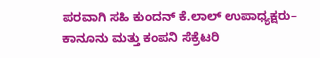ಪರವಾಗಿ ಸಹಿ ಕುಂದನ್ ಕೆ.ಲಾಲ್ ಉಪಾಧ್ಯಕ್ಷರು– ಕಾನೂನು ಮತ್ತು ಕಂಪನಿ ಸೆಕ್ರೆಟರಿ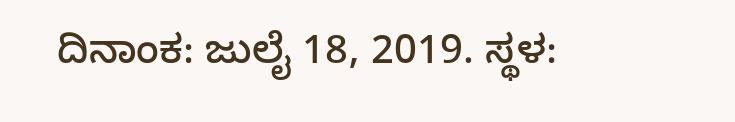ದಿನಾಂಕ: ಜುಲೈ 18, 2019. ಸ್ಥಳ: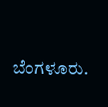ಬೆಂಗಳೂರು.